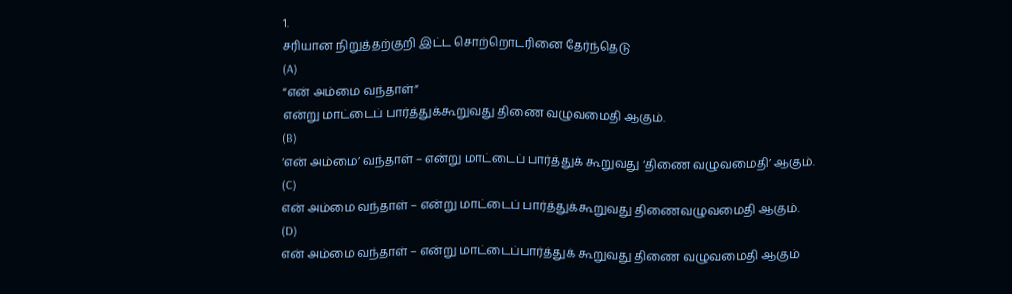1.
சரியான நிறுத்தற்குறி இட்ட சொற்றொடரினை தேர்ந்தெடு
(A)
“என் அம்மை வந்தாள்”
என்று மாட்டைப் பார்த்துக்கூறுவது திணை வழுவமைதி ஆகும்.
(B)
‘என் அம்மை’ வந்தாள் – என்று மாட்டைப் பார்த்துக் கூறுவது ‘திணை வழுவமைதி’ ஆகும்.
(C)
என் அம்மை வந்தாள் – என்று மாட்டைப் பார்த்துக்கூறுவது திணைவழுவமைதி ஆகும்.
(D)
என் அம்மை வந்தாள் – என்று மாட்டைப்பார்த்துக் கூறுவது திணை வழுவமைதி ஆகும்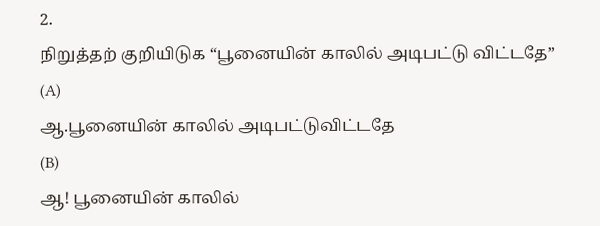2.
நிறுத்தற் குறியிடுக “பூனையின் காலில் அடிபட்டு விட்டதே”
(A)
ஆ.பூனையின் காலில் அடிபட்டுவிட்டதே
(B)
ஆ! பூனையின் காலில்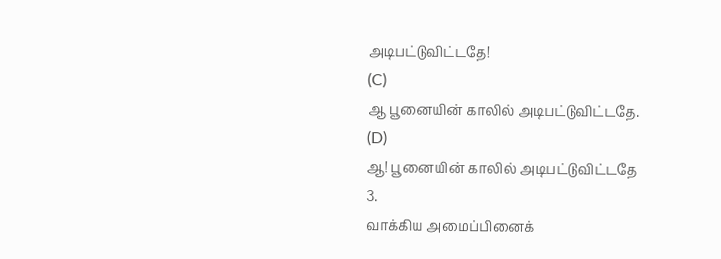அடிபட்டுவிட்டதே!
(C)
ஆ பூனையின் காலில் அடிபட்டுவிட்டதே.
(D)
ஆ! பூனையின் காலில் அடிபட்டுவிட்டதே
3.
வாக்கிய அமைப்பினைக்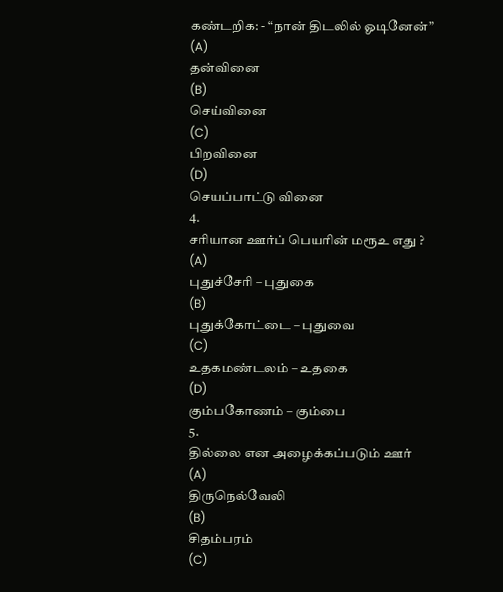கண்டறிக: - “நான் திடலில் ஓடினேன்”
(A)
தன்வினை
(B)
செய்வினை
(C)
பிறவினை
(D)
செயப்பாட்டு வினை
4.
சரியான ஊர்ப் பெயரின் மரூஉ எது ?
(A)
புதுச்சேரி – புதுகை
(B)
புதுக்கோட்டை – புதுவை
(C)
உதகமண்டலம் – உதகை
(D)
கும்பகோணம் – கும்பை
5.
தில்லை என அழைக்கப்படும் ஊர்
(A)
திருநெல்வேலி
(B)
சிதம்பரம்
(C)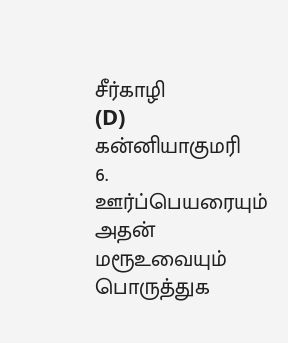சீர்காழி
(D)
கன்னியாகுமரி
6.
ஊர்ப்பெயரையும் அதன் மரூஉவையும் பொருத்துக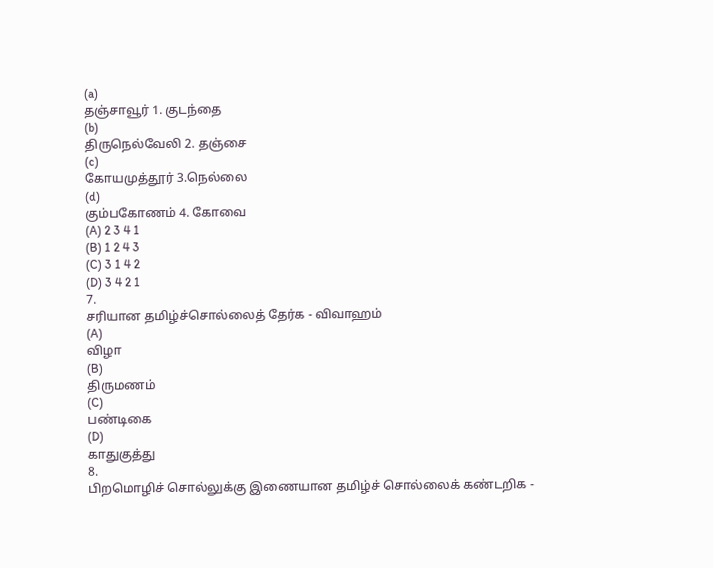(a)
தஞ்சாவூர் 1. குடந்தை
(b)
திருநெல்வேலி 2. தஞ்சை
(c)
கோயமுத்தூர் 3.நெல்லை
(d)
கும்பகோணம் 4. கோவை
(A) 2 3 4 1
(B) 1 2 4 3
(C) 3 1 4 2
(D) 3 4 2 1
7.
சரியான தமிழ்ச்சொல்லைத் தேர்க - விவாஹம்
(A)
விழா
(B)
திருமணம்
(C)
பண்டிகை
(D)
காதுகுத்து
8.
பிறமொழிச் சொல்லுக்கு இணையான தமிழ்ச் சொல்லைக் கண்டறிக -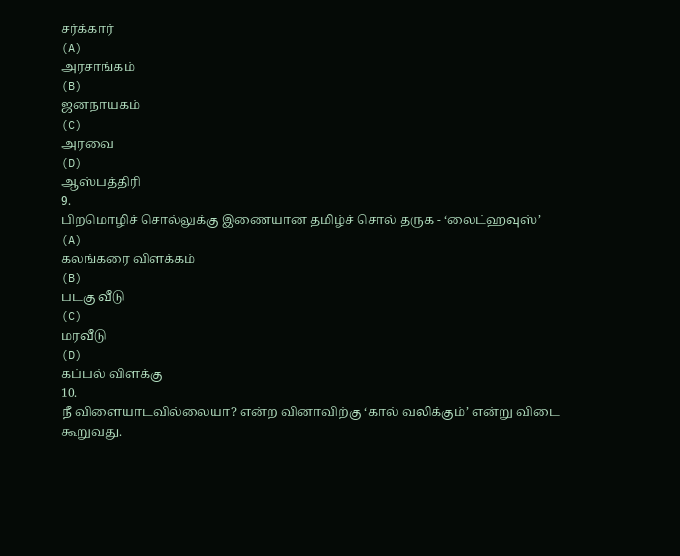சர்க்கார்
(A)
அரசாங்கம்
(B)
ஜனநாயகம்
(C)
அரவை
(D)
ஆஸ்பத்திரி
9.
பிறமொழிச் சொல்லுக்கு இணையான தமிழ்ச் சொல் தருக - ‘லைட்ஹவுஸ்’
(A)
கலங்கரை விளக்கம்
(B)
படகு வீடு
(C)
மரவீடு
(D)
கப்பல் விளக்கு
10.
நீ விளையாடவில்லையா? என்ற வினாவிற்கு ‘கால் வலிக்கும்’ என்று விடை கூறுவது.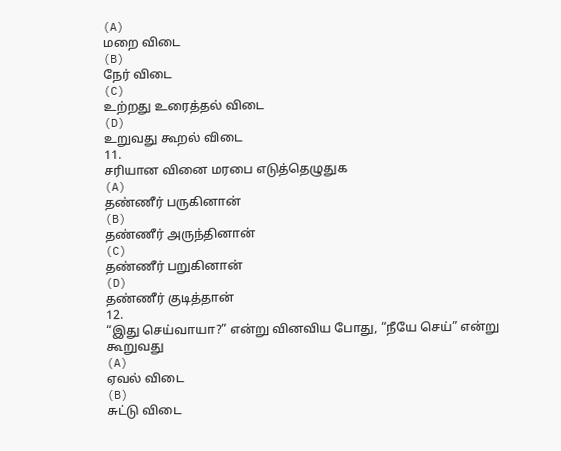(A)
மறை விடை
(B)
நேர் விடை
(C)
உற்றது உரைத்தல் விடை
(D)
உறுவது கூறல் விடை
11.
சரியான வினை மரபை எடுத்தெழுதுக
(A)
தண்ணீர் பருகினான்
(B)
தண்ணீர் அருந்தினான்
(C)
தண்ணீர் பறுகினான்
(D)
தண்ணீர் குடித்தான்
12.
“இது செய்வாயா?” என்று வினவிய போது, “நீயே செய்” என்று கூறுவது
(A)
ஏவல் விடை
(B)
சுட்டு விடை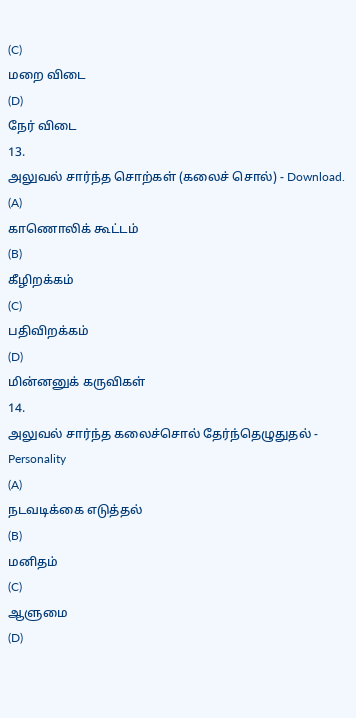(C)
மறை விடை
(D)
நேர் விடை
13.
அலுவல் சார்ந்த சொற்கள் (கலைச் சொல்) - Download.
(A)
காணொலிக் கூட்டம்
(B)
கீழிறக்கம்
(C)
பதிவிறக்கம்
(D)
மின்னனுக் கருவிகள்
14.
அலுவல் சார்ந்த கலைச்சொல் தேர்ந்தெழுதுதல் - Personality
(A)
நடவடிக்கை எடுத்தல்
(B)
மனிதம்
(C)
ஆளுமை
(D)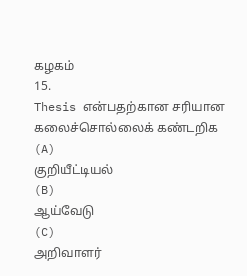கழகம்
15.
Thesis என்பதற்கான சரியான கலைச்சொல்லைக் கண்டறிக
(A)
குறியீட்டியல்
(B)
ஆய்வேடு
(C)
அறிவாளர்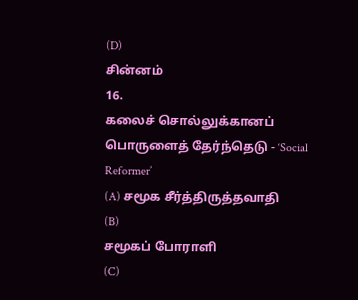(D)
சின்னம்
16.
கலைச் சொல்லுக்கானப் பொருளைத் தேர்ந்தெடு - ‘Social Reformer’
(A) சமூக சீர்த்திருத்தவாதி
(B)
சமூகப் போராளி
(C)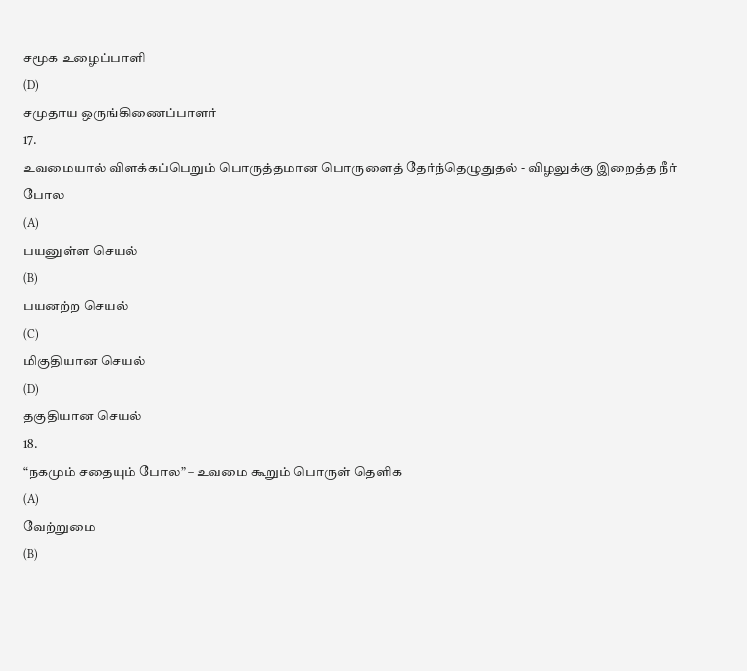சமூக உழைப்பாளி
(D)
சமுதாய ஒருங்கிணைப்பாளர்
17.
உவமையால் விளக்கப்பெறும் பொருத்தமான பொருளைத் தேர்ந்தெழுதுதல் - விழலுக்கு இறைத்த நீர்
போல
(A)
பயனுள்ள செயல்
(B)
பயனற்ற செயல்
(C)
மிகுதியான செயல்
(D)
தகுதியான செயல்
18.
“நகமும் சதையும் போல” – உவமை கூறும் பொருள் தெளிக
(A)
வேற்றுமை
(B)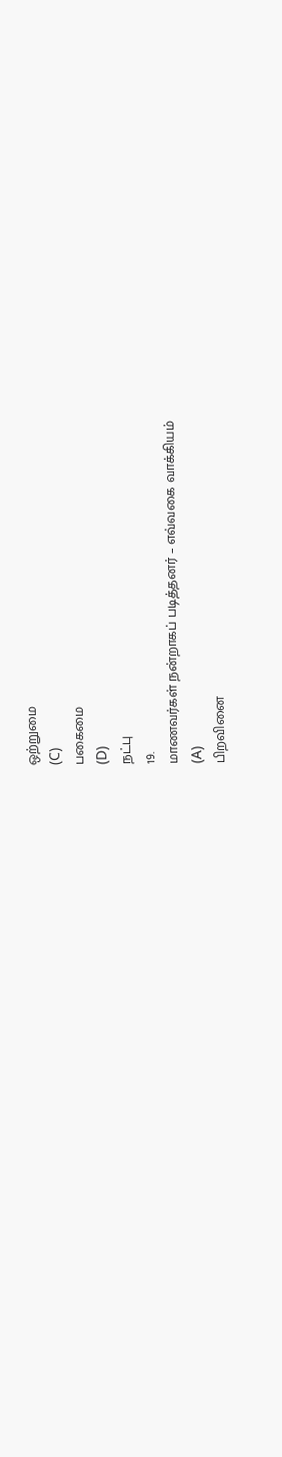ஒற்றுமை
(C)
பகைமை
(D)
நட்பு
19.
மாணவர்கள் நன்றாகப் படித்தனர் – எவ்வகை வாக்கியம்
(A)
பிறவினை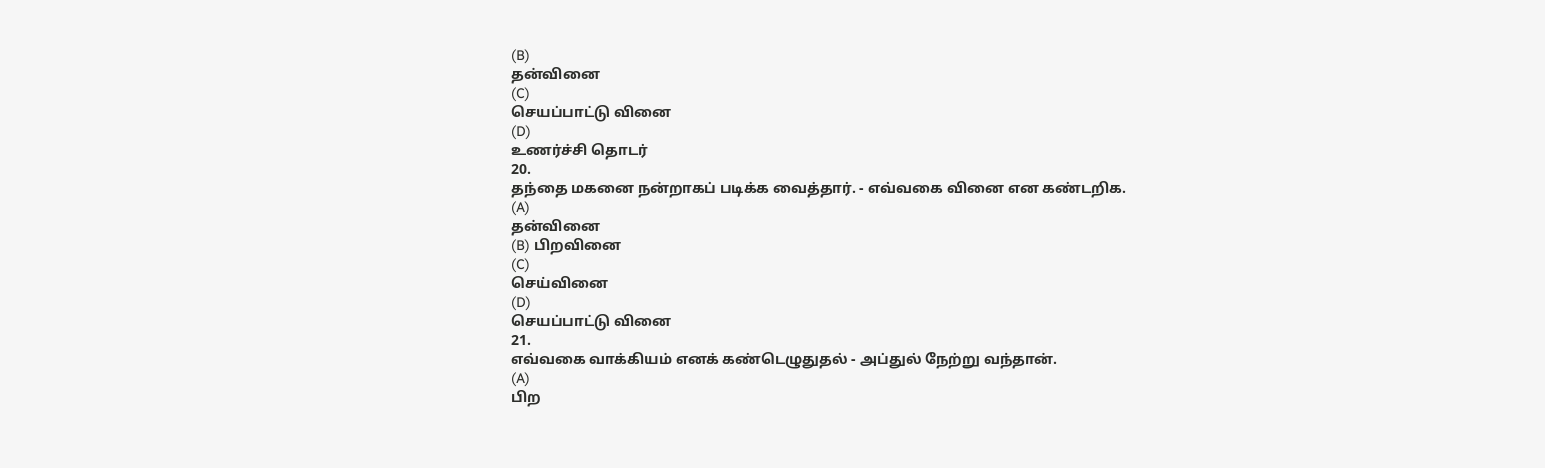(B)
தன்வினை
(C)
செயப்பாட்டு வினை
(D)
உணர்ச்சி தொடர்
20.
தந்தை மகனை நன்றாகப் படிக்க வைத்தார். - எவ்வகை வினை என கண்டறிக.
(A)
தன்வினை
(B) பிறவினை
(C)
செய்வினை
(D)
செயப்பாட்டு வினை
21.
எவ்வகை வாக்கியம் எனக் கண்டெழுதுதல் - அப்துல் நேற்று வந்தான்.
(A)
பிற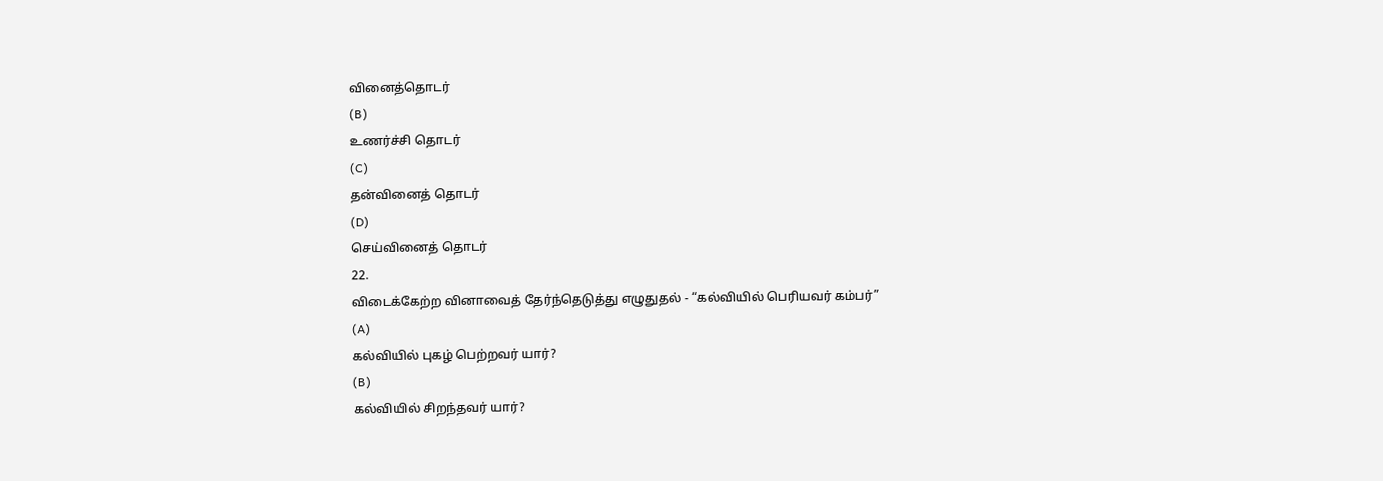வினைத்தொடர்
(B)
உணர்ச்சி தொடர்
(C)
தன்வினைத் தொடர்
(D)
செய்வினைத் தொடர்
22.
விடைக்கேற்ற வினாவைத் தேர்ந்தெடுத்து எழுதுதல் - “கல்வியில் பெரியவர் கம்பர்”
(A)
கல்வியில் புகழ் பெற்றவர் யார்?
(B)
கல்வியில் சிறந்தவர் யார்?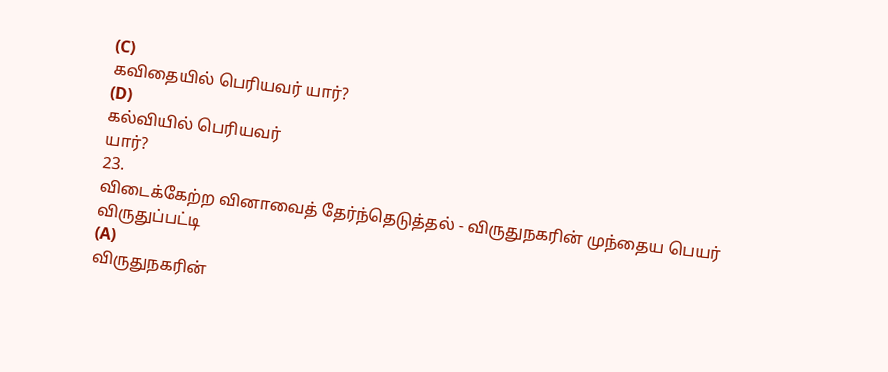(C)
கவிதையில் பெரியவர் யார்?
(D)
கல்வியில் பெரியவர்
யார்?
23.
விடைக்கேற்ற வினாவைத் தேர்ந்தெடுத்தல் - விருதுநகரின் முந்தைய பெயர் விருதுப்பட்டி
(A)
விருதுநகரின்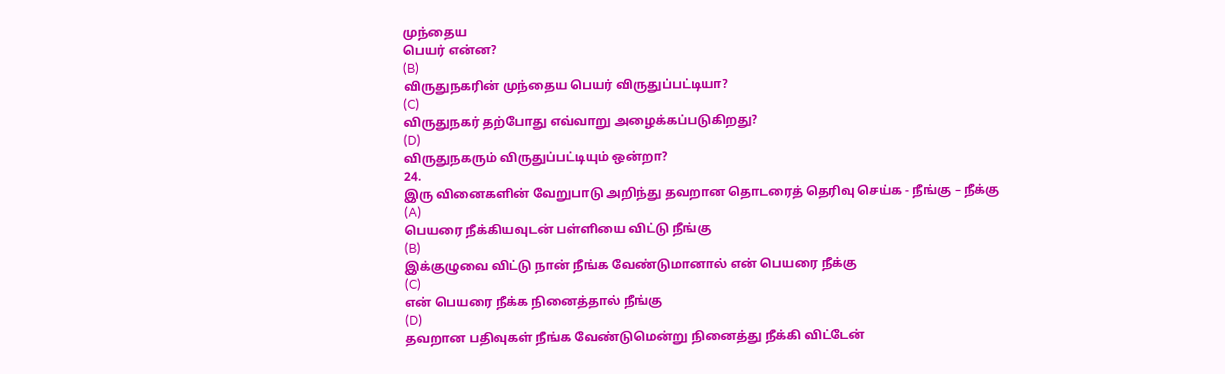முந்தைய
பெயர் என்ன?
(B)
விருதுநகரின் முந்தைய பெயர் விருதுப்பட்டியா?
(C)
விருதுநகர் தற்போது எவ்வாறு அழைக்கப்படுகிறது?
(D)
விருதுநகரும் விருதுப்பட்டியும் ஒன்றா?
24.
இரு வினைகளின் வேறுபாடு அறிந்து தவறான தொடரைத் தெரிவு செய்க - நீங்கு – நீக்கு
(A)
பெயரை நீக்கியவுடன் பள்ளியை விட்டு நீங்கு
(B)
இக்குழுவை விட்டு நான் நீங்க வேண்டுமானால் என் பெயரை நீக்கு
(C)
என் பெயரை நீக்க நினைத்தால் நீங்கு
(D)
தவறான பதிவுகள் நீங்க வேண்டுமென்று நினைத்து நீக்கி விட்டேன்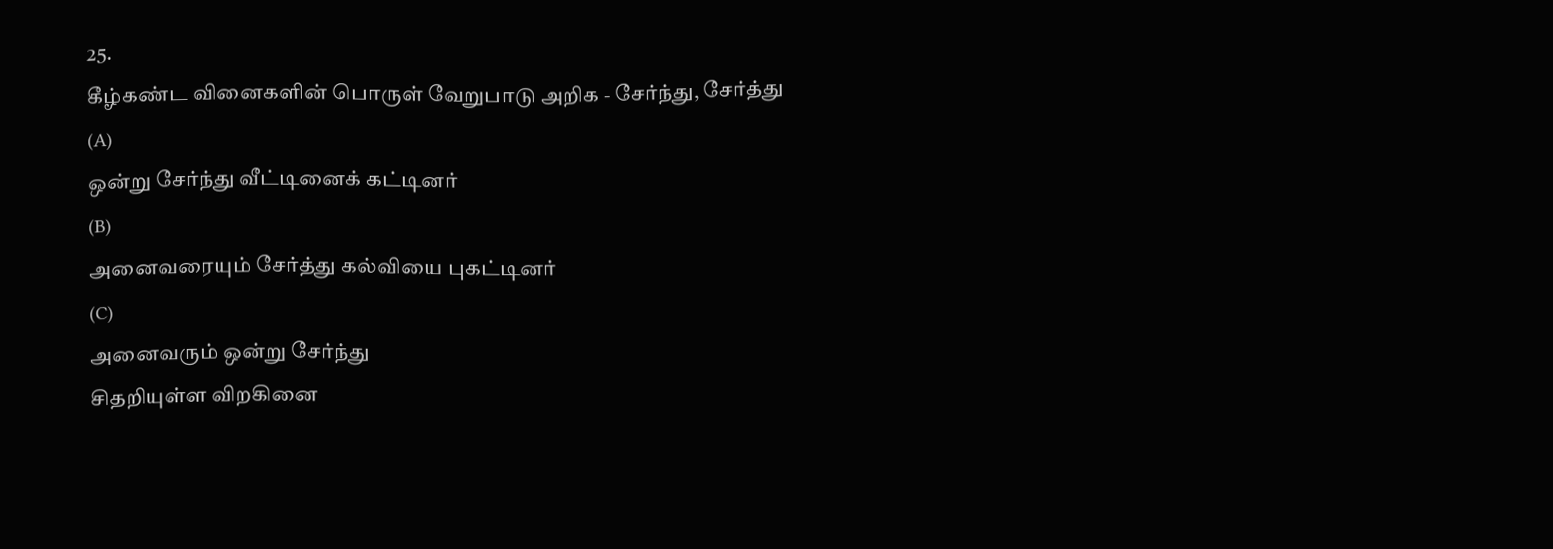25.
கீழ்கண்ட வினைகளின் பொருள் வேறுபாடு அறிக - சேர்ந்து, சேர்த்து
(A)
ஒன்று சேர்ந்து வீட்டினைக் கட்டினர்
(B)
அனைவரையும் சேர்த்து கல்வியை புகட்டினர்
(C)
அனைவரும் ஒன்று சேர்ந்து
சிதறியுள்ள விறகினை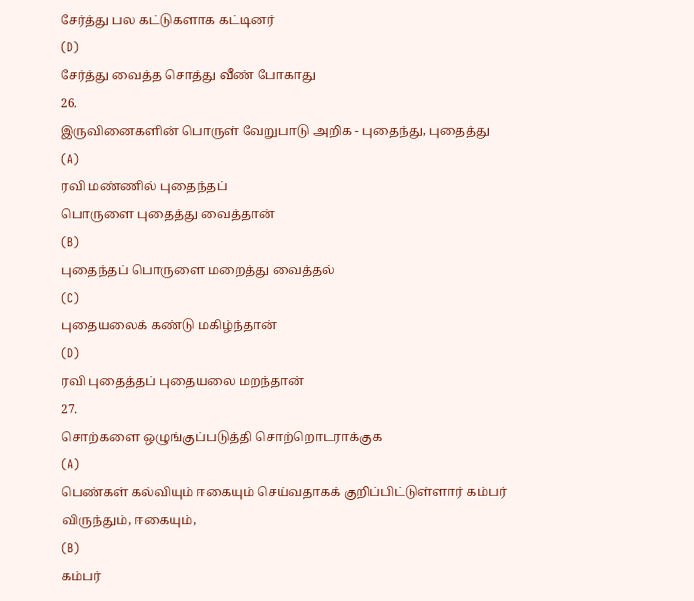சேர்த்து பல கட்டுகளாக கட்டினர்
(D)
சேர்த்து வைத்த சொத்து வீண் போகாது
26.
இருவினைகளின் பொருள் வேறுபாடு அறிக - புதைந்து, புதைத்து
(A)
ரவி மண்ணில் புதைந்தப்
பொருளை புதைத்து வைத்தான்
(B)
புதைந்தப் பொருளை மறைத்து வைத்தல்
(C)
புதையலைக் கண்டு மகிழ்ந்தான்
(D)
ரவி புதைத்தப் புதையலை மறந்தான்
27.
சொற்களை ஒழுங்குப்படுத்தி சொற்றொடராக்குக
(A)
பெண்கள் கல்வியும் ஈகையும் செய்வதாகக் குறிப்பிட்டுள்ளார் கம்பர் விருந்தும், ஈகையும்,
(B)
கம்பர்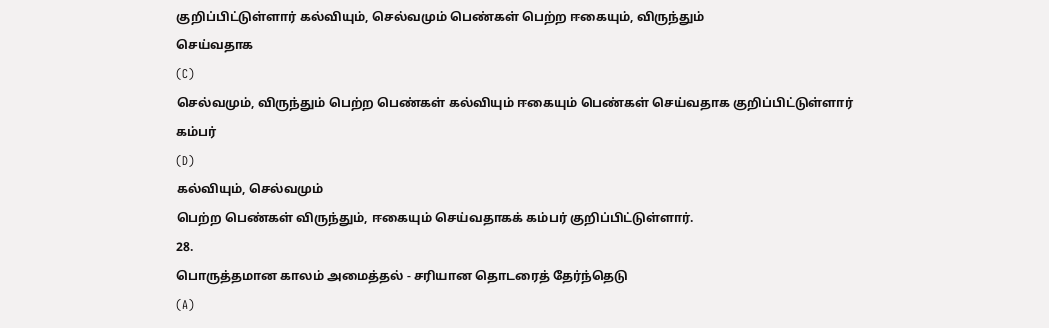குறிப்பிட்டுள்ளார் கல்வியும், செல்வமும் பெண்கள் பெற்ற ஈகையும், விருந்தும்
செய்வதாக
(C)
செல்வமும், விருந்தும் பெற்ற பெண்கள் கல்வியும் ஈகையும் பெண்கள் செய்வதாக குறிப்பிட்டுள்ளார்
கம்பர்
(D)
கல்வியும், செல்வமும்
பெற்ற பெண்கள் விருந்தும், ஈகையும் செய்வதாகக் கம்பர் குறிப்பிட்டுள்ளார்.
28.
பொருத்தமான காலம் அமைத்தல் - சரியான தொடரைத் தேர்ந்தெடு
(A)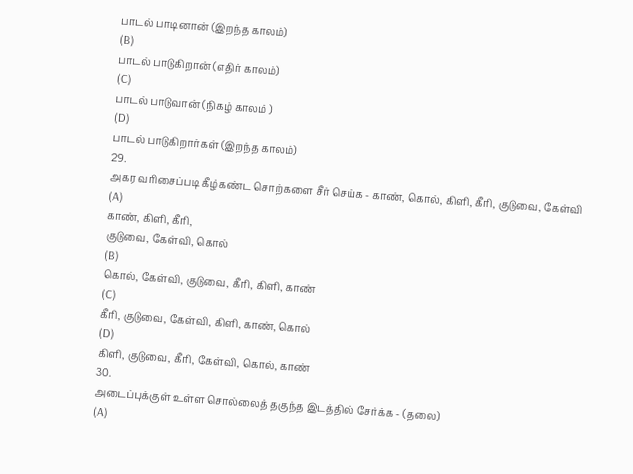பாடல் பாடினான் (இறந்த காலம்)
(B)
பாடல் பாடுகிறான் (எதிர் காலம்)
(C)
பாடல் பாடுவான் (நிகழ் காலம் )
(D)
பாடல் பாடுகிறார்கள் (இறந்த காலம்)
29.
அகர வரிசைப்படி கீழ்கண்ட சொற்களை சீர் செய்க - காண், கொல், கிளி, கீரி, குடுவை, கேள்வி
(A)
காண், கிளி, கீரி,
குடுவை, கேள்வி, கொல்
(B)
கொல், கேள்வி, குடுவை, கீரி, கிளி, காண்
(C)
கீரி, குடுவை, கேள்வி, கிளி, காண், கொல்
(D)
கிளி, குடுவை, கீரி, கேள்வி, கொல், காண்
30.
அடைப்புக்குள் உள்ள சொல்லைத் தகுந்த இடத்தில் சேர்க்க - (தலை)
(A)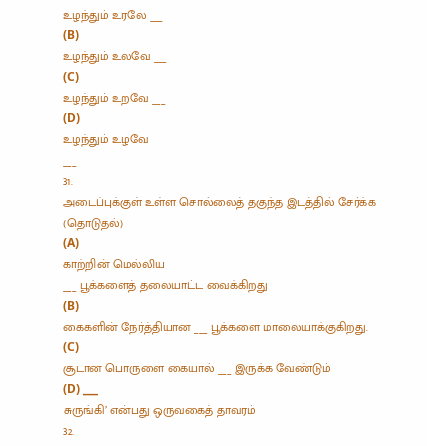உழந்தும் உரலே ___
(B)
உழந்தும் உலவே ___
(C)
உழந்தும் உறவே ___
(D)
உழந்தும் உழவே
___
31.
அடைப்புக்குள் உள்ள சொல்லைத் தகுந்த இடத்தில் சேர்க்க (தொடுதல்)
(A)
காற்றின் மெல்லிய
___ பூக்களைத் தலையாட்ட வைக்கிறது
(B)
கைகளின் நேர்த்தியான ___ பூக்களை மாலையாக்குகிறது.
(C)
சூடான பொருளை கையால் ___ இருக்க வேண்டும்
(D) ___
சுருங்கி’ என்பது ஒருவகைத் தாவரம்
32.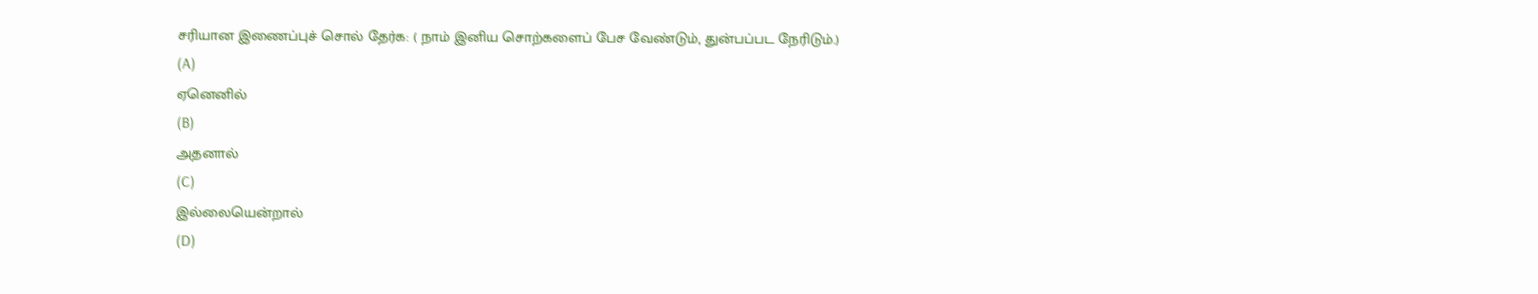சரியான இணைப்புச் சொல் தேர்க: ( நாம் இனிய சொற்களைப் பேச வேண்டும், துன்பப்பட நேரிடும்.)
(A)
ஏனெனில்
(B)
அதனால்
(C)
இல்லையென்றால்
(D)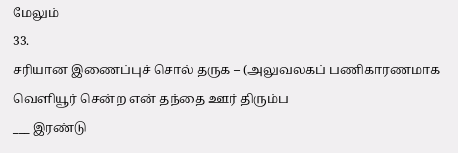மேலும்
33.
சரியான இணைப்புச் சொல் தருக – (அலுவலகப் பணிகாரணமாக வெளியூர் சென்ற என் தந்தை ஊர் திரும்ப
___ இரண்டு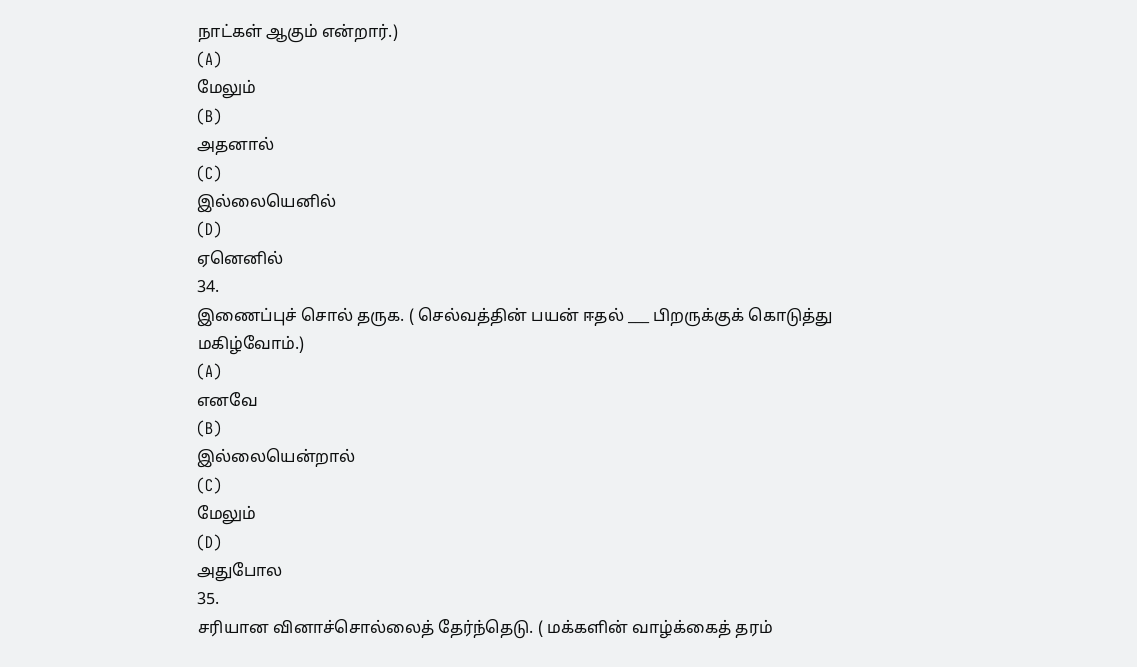நாட்கள் ஆகும் என்றார்.)
(A)
மேலும்
(B)
அதனால்
(C)
இல்லையெனில்
(D)
ஏனெனில்
34.
இணைப்புச் சொல் தருக. ( செல்வத்தின் பயன் ஈதல் ___ பிறருக்குக் கொடுத்து மகிழ்வோம்.)
(A)
எனவே
(B)
இல்லையென்றால்
(C)
மேலும்
(D)
அதுபோல
35.
சரியான வினாச்சொல்லைத் தேர்ந்தெடு. ( மக்களின் வாழ்க்கைத் தரம்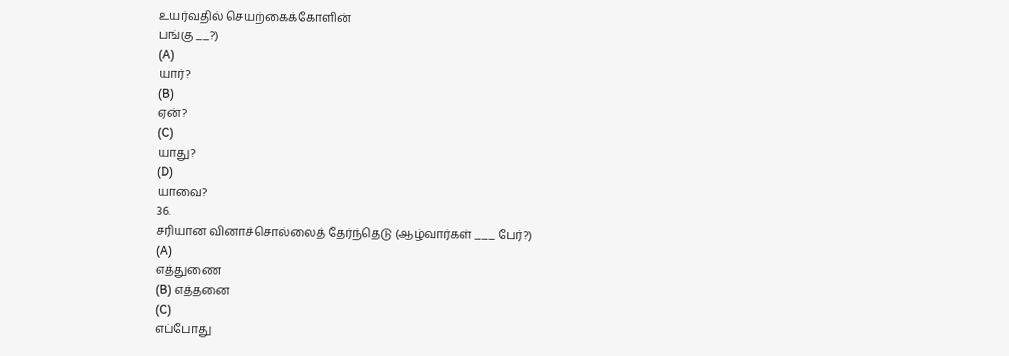உயர்வதில் செயற்கைக்கோளின்
பங்கு __?)
(A)
யார்?
(B)
ஏன்?
(C)
யாது?
(D)
யாவை?
36.
சரியான வினாச்சொல்லைத் தேர்ந்தெடு (ஆழ்வார்கள் ___ பேர்?)
(A)
எத்துணை
(B) எத்தனை
(C)
எப்போது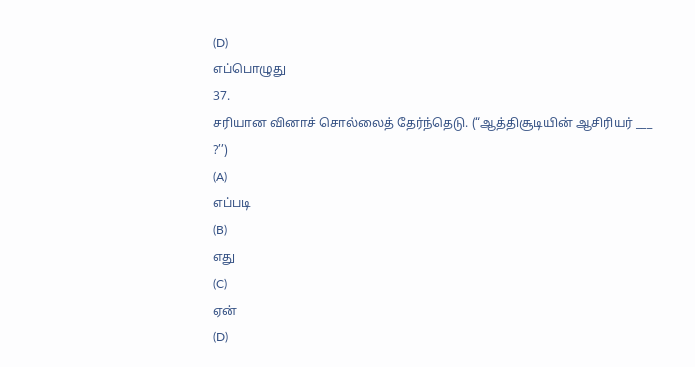(D)
எப்பொழுது
37.
சரியான வினாச் சொல்லைத் தேர்ந்தெடு. (“ஆத்திசூடியின் ஆசிரியர் ___ ?’’)
(A)
எப்படி
(B)
எது
(C)
ஏன்
(D)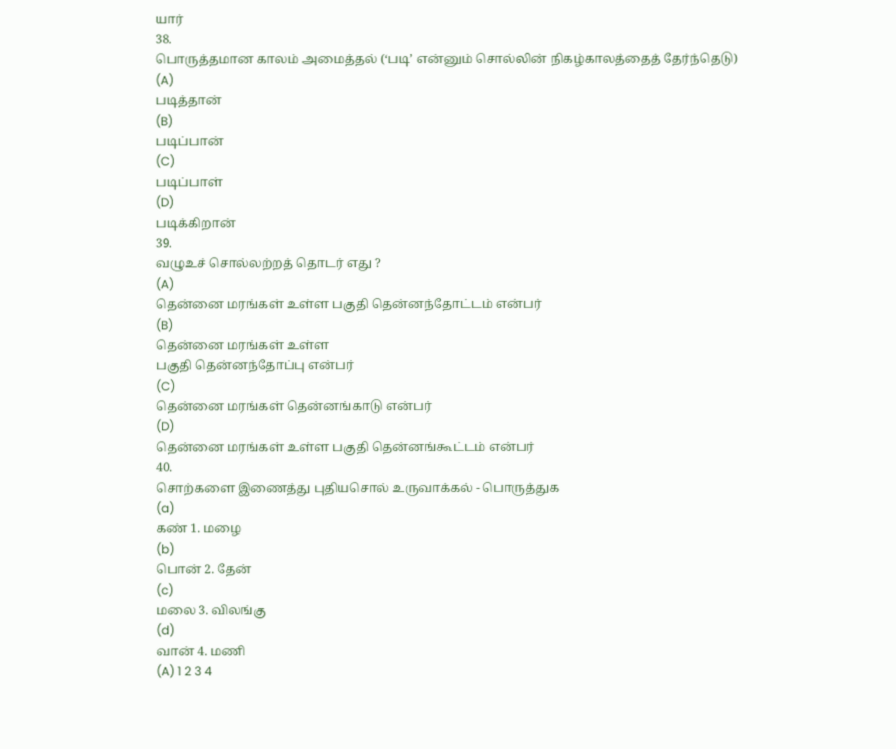யார்
38.
பொருத்தமான காலம் அமைத்தல் (‘படி’ என்னும் சொல்லின் நிகழ்காலத்தைத் தேர்ந்தெடு)
(A)
படித்தான்
(B)
படிப்பான்
(C)
படிப்பாள்
(D)
படிக்கிறான்
39.
வழுஉச் சொல்லற்றத் தொடர் எது ?
(A)
தென்னை மரங்கள் உள்ள பகுதி தென்னந்தோட்டம் என்பர்
(B)
தென்னை மரங்கள் உள்ள
பகுதி தென்னந்தோப்பு என்பர்
(C)
தென்னை மரங்கள் தென்னங்காடு என்பர்
(D)
தென்னை மரங்கள் உள்ள பகுதி தென்னங்கூட்டம் என்பர்
40.
சொற்களை இணைத்து புதியசொல் உருவாக்கல் - பொருத்துக
(a)
கண் 1. மழை
(b)
பொன் 2. தேன்
(c)
மலை 3. விலங்கு
(d)
வான் 4. மணி
(A) 1 2 3 4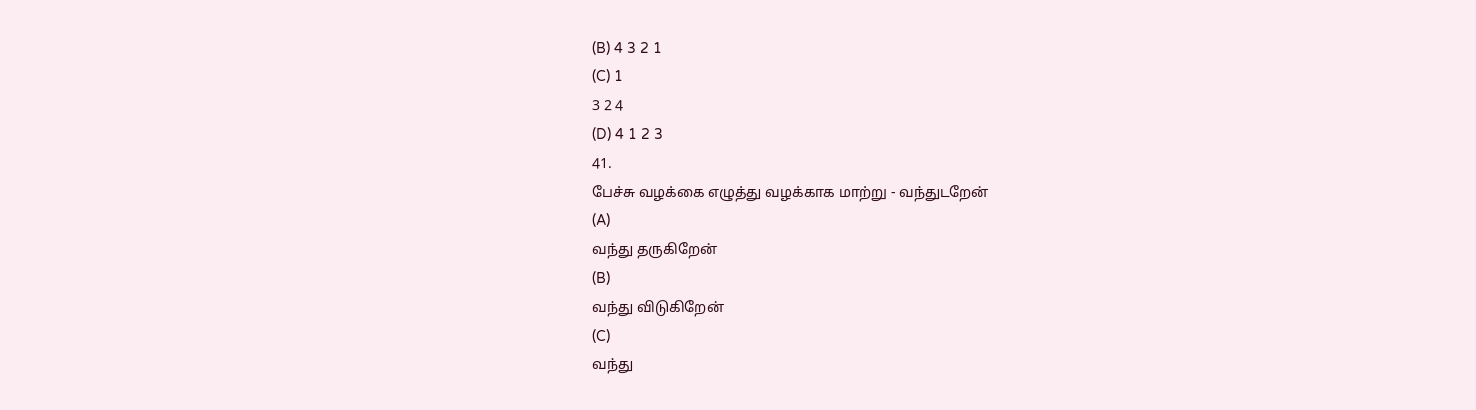(B) 4 3 2 1
(C) 1
3 2 4
(D) 4 1 2 3
41.
பேச்சு வழக்கை எழுத்து வழக்காக மாற்று - வந்துடறேன்
(A)
வந்து தருகிறேன்
(B)
வந்து விடுகிறேன்
(C)
வந்து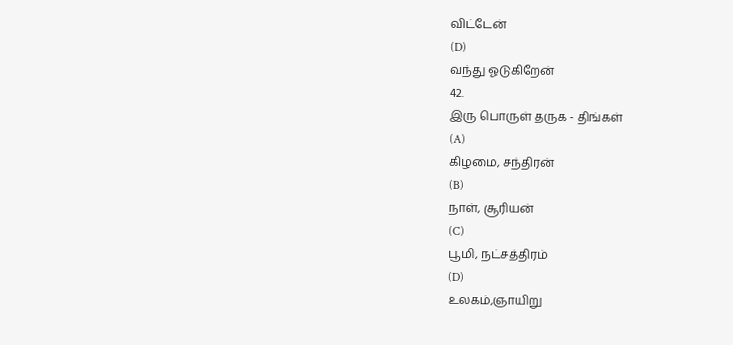விட்டேன்
(D)
வந்து ஓடுகிறேன்
42.
இரு பொருள் தருக - திங்கள்
(A)
கிழமை, சந்திரன்
(B)
நாள், சூரியன்
(C)
பூமி, நட்சத்திரம்
(D)
உலகம்,ஞாயிறு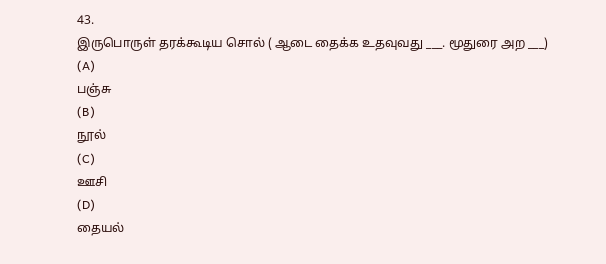43.
இருபொருள் தரக்கூடிய சொல் ( ஆடை தைக்க உதவுவது ___. மூதுரை அற ___)
(A)
பஞ்சு
(B)
நூல்
(C)
ஊசி
(D)
தையல்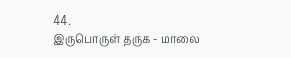44.
இருபொருள் தருக - மாலை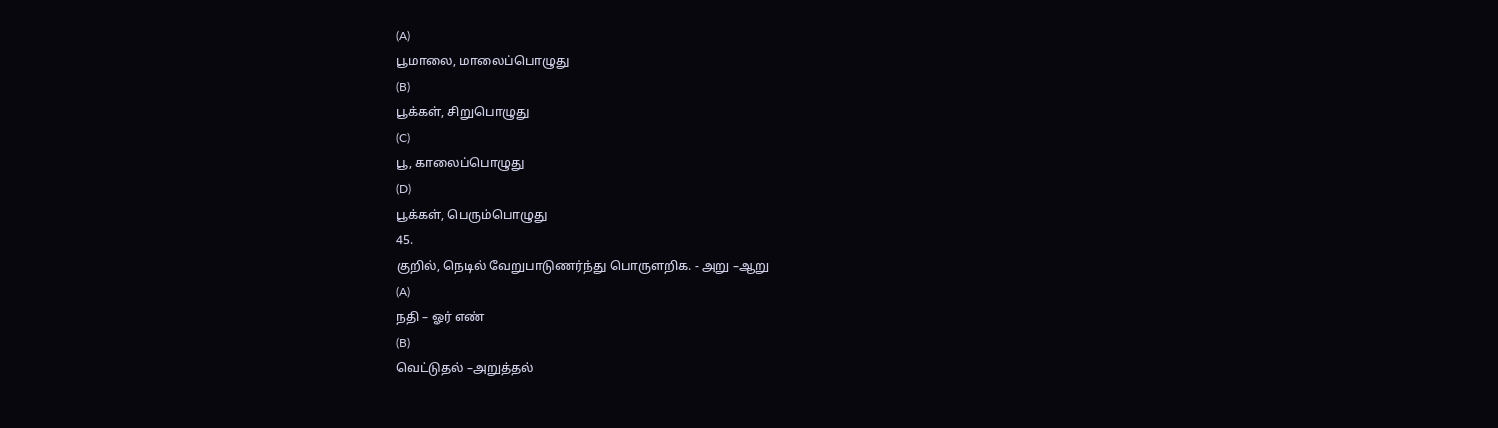(A)
பூமாலை, மாலைப்பொழுது
(B)
பூக்கள், சிறுபொழுது
(C)
பூ, காலைப்பொழுது
(D)
பூக்கள், பெரும்பொழுது
45.
குறில், நெடில் வேறுபாடுணர்ந்து பொருளறிக. - அறு –ஆறு
(A)
நதி – ஓர் எண்
(B)
வெட்டுதல் –அறுத்தல்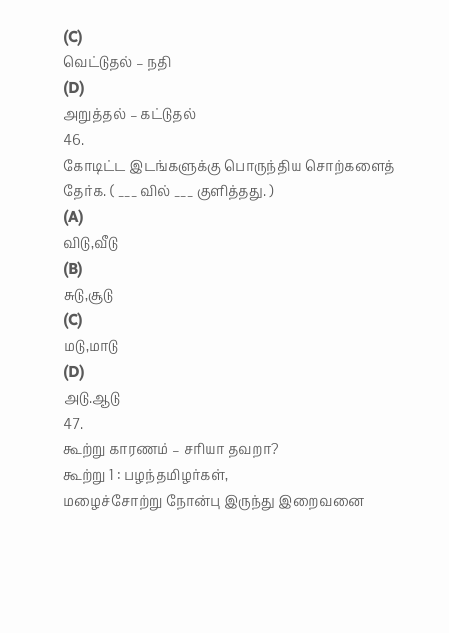(C)
வெட்டுதல் – நதி
(D)
அறுத்தல் – கட்டுதல்
46.
கோடிட்ட இடங்களுக்கு பொருந்திய சொற்களைத் தேர்க. ( ___ வில் ___ குளித்தது. )
(A)
விடு,வீடு
(B)
சுடு,சூடு
(C)
மடு,மாடு
(D)
அடு.ஆடு
47.
கூற்று காரணம் – சரியா தவறா?
கூற்று 1 : பழந்தமிழர்கள்,
மழைச்சோற்று நோன்பு இருந்து இறைவனை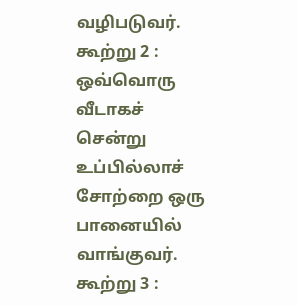வழிபடுவர்.
கூற்று 2 : ஒவ்வொரு வீடாகச்
சென்று உப்பில்லாச் சோற்றை ஒரு பானையில் வாங்குவர்.
கூற்று 3 :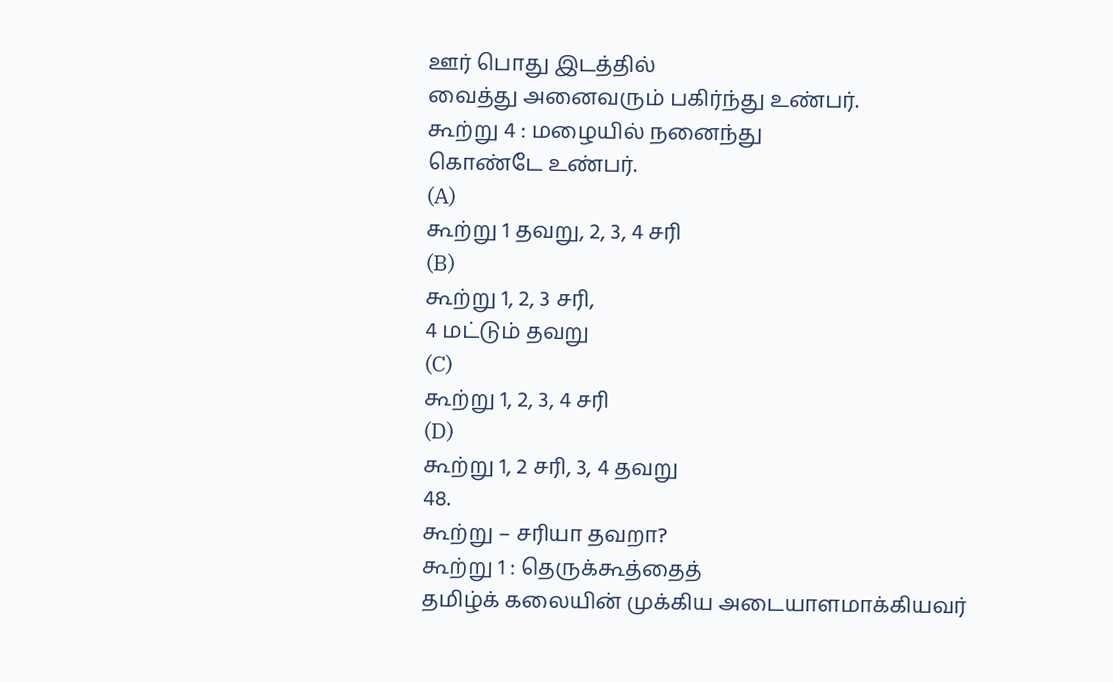ஊர் பொது இடத்தில்
வைத்து அனைவரும் பகிர்ந்து உண்பர்.
கூற்று 4 : மழையில் நனைந்து
கொண்டே உண்பர்.
(A)
கூற்று 1 தவறு, 2, 3, 4 சரி
(B)
கூற்று 1, 2, 3 சரி,
4 மட்டும் தவறு
(C)
கூற்று 1, 2, 3, 4 சரி
(D)
கூற்று 1, 2 சரி, 3, 4 தவறு
48.
கூற்று – சரியா தவறா?
கூற்று 1 : தெருக்கூத்தைத்
தமிழ்க் கலையின் முக்கிய அடையாளமாக்கியவர்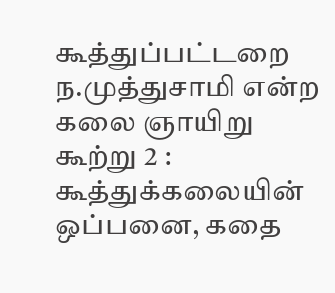கூத்துப்பட்டறை ந.முத்துசாமி என்ற கலை ஞாயிறு
கூற்று 2 : கூத்துக்கலையின் ஒப்பனை, கதை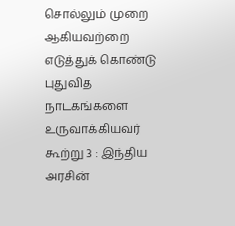சொல்லும் முறை ஆகியவற்றை
எடுத்துக் கொண்டு புதுவித நாடகங்களை உருவாக்கியவர்
கூற்று 3 : இந்திய அரசின்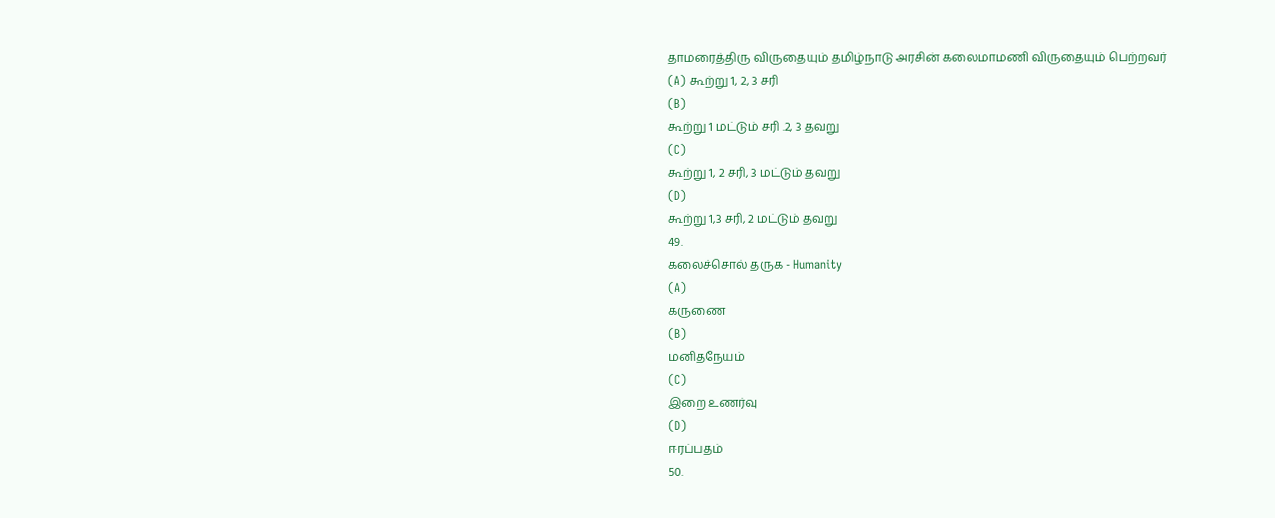தாமரைத்திரு விருதையும் தமிழ்நாடு அரசின் கலைமாமணி விருதையும் பெற்றவர்
(A) கூற்று 1, 2, 3 சரி
(B)
கூற்று 1 மட்டும் சரி .2, 3 தவறு
(C)
கூற்று 1, 2 சரி, 3 மட்டும் தவறு
(D)
கூற்று 1,3 சரி, 2 மட்டும் தவறு
49.
கலைச்சொல் தருக - Humanity
(A)
கருணை
(B)
மனிதநேயம்
(C)
இறை உணர்வு
(D)
ஈரப்பதம்
50.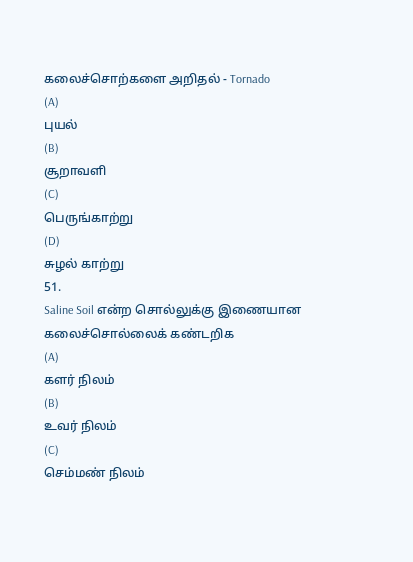கலைச்சொற்களை அறிதல் - Tornado
(A)
புயல்
(B)
சூறாவளி
(C)
பெருங்காற்று
(D)
சுழல் காற்று
51.
Saline Soil என்ற சொல்லுக்கு இணையான கலைச்சொல்லைக் கண்டறிக
(A)
களர் நிலம்
(B)
உவர் நிலம்
(C)
செம்மண் நிலம்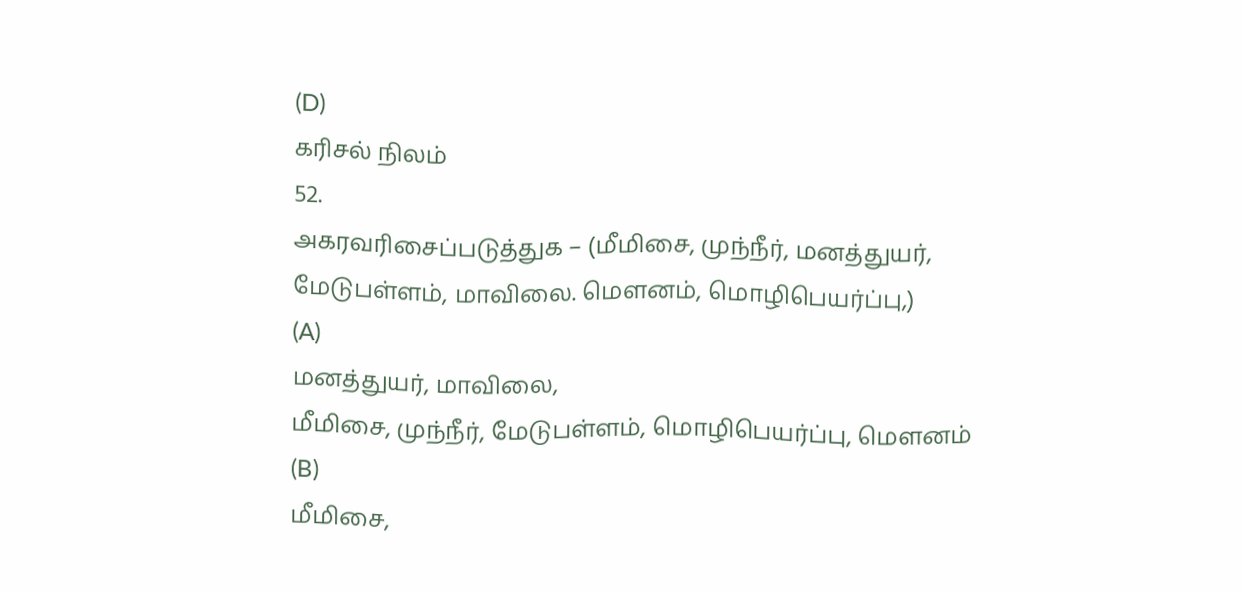(D)
கரிசல் நிலம்
52.
அகரவரிசைப்படுத்துக – (மீமிசை, முந்நீர், மனத்துயர், மேடுபள்ளம், மாவிலை. மௌனம், மொழிபெயர்ப்பு,)
(A)
மனத்துயர், மாவிலை,
மீமிசை, முந்நீர், மேடுபள்ளம், மொழிபெயர்ப்பு, மௌனம்
(B)
மீமிசை,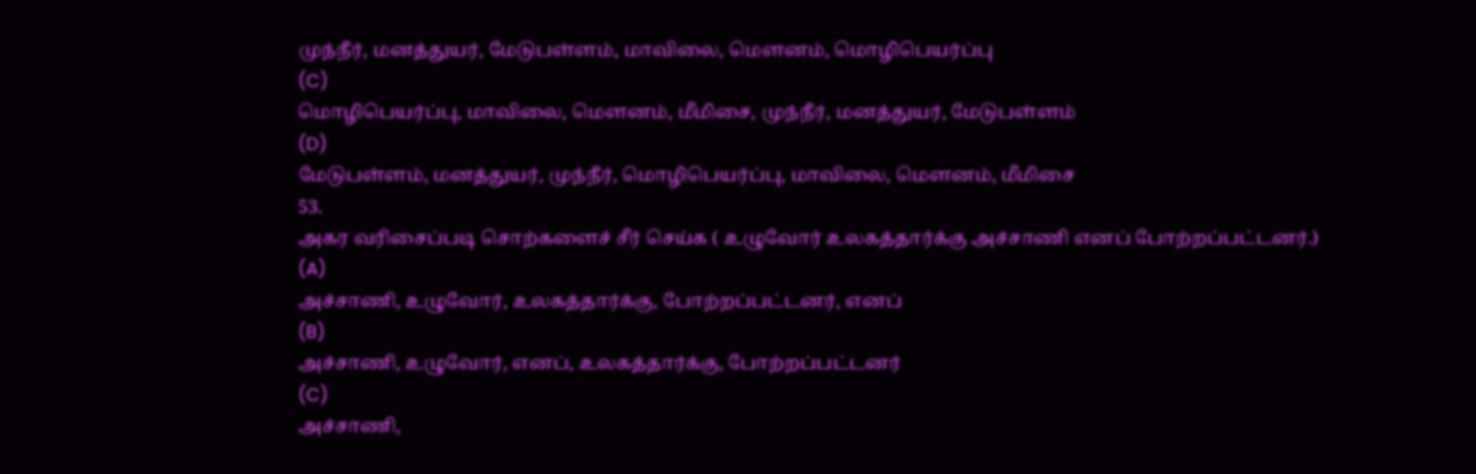முந்நீர், மனத்துயர், மேடுபள்ளம், மாவிலை, மௌனம், மொழிபெயர்ப்பு
(C)
மொழிபெயர்ப்பு, மாவிலை, மௌனம், மீமிசை, முந்நீர், மனத்துயர், மேடுபள்ளம்
(D)
மேடுபள்ளம், மனத்துயர், முந்நீர், மொழிபெயர்ப்பு, மாவிலை, மெளனம், மீமிசை
53.
அகர வரிசைப்படி சொற்களைச் சீர் செய்க ( உழுவோர் உலகத்தார்க்கு அச்சாணி எனப் போற்றப்பட்டனர்.)
(A)
அச்சாணி, உழுவோர், உலகத்தார்க்கு, போற்றப்பட்டனர், எனப்
(B)
அச்சாணி, உழுவோர், எனப், உலகத்தார்க்கு, போற்றப்பட்டனர்
(C)
அச்சாணி,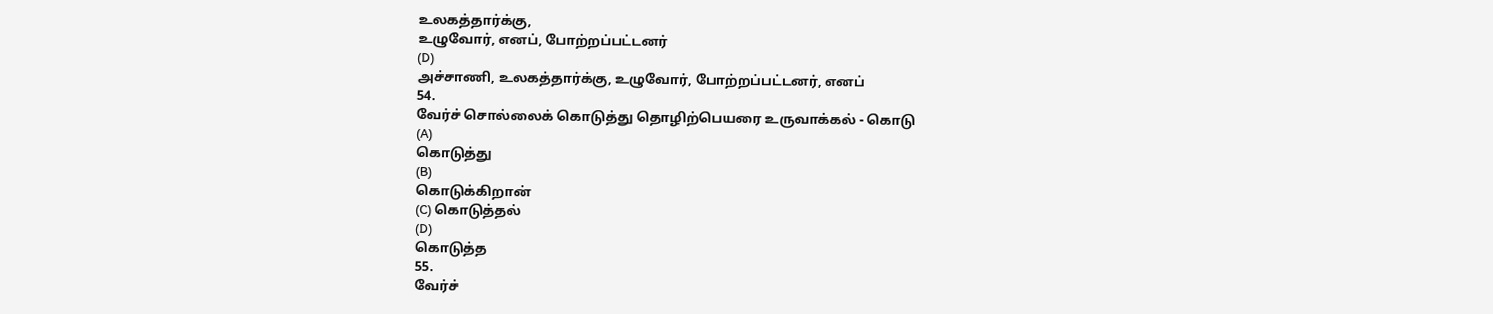உலகத்தார்க்கு,
உழுவோர், எனப், போற்றப்பட்டனர்
(D)
அச்சாணி, உலகத்தார்க்கு, உழுவோர், போற்றப்பட்டனர், எனப்
54.
வேர்ச் சொல்லைக் கொடுத்து தொழிற்பெயரை உருவாக்கல் - கொடு
(A)
கொடுத்து
(B)
கொடுக்கிறான்
(C) கொடுத்தல்
(D)
கொடுத்த
55.
வேர்ச்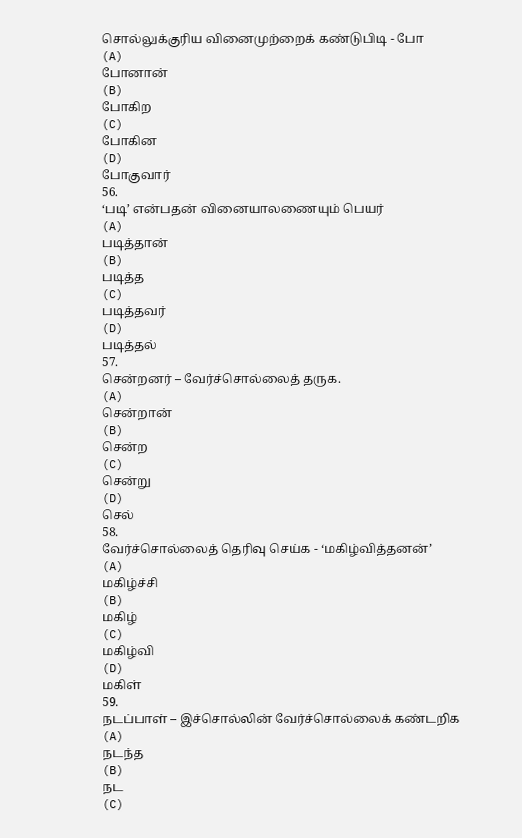சொல்லுக்குரிய வினைமுற்றைக் கண்டுபிடி - போ
(A)
போனான்
(B)
போகிற
(C)
போகின
(D)
போகுவார்
56.
‘படி’ என்பதன் வினையாலணையும் பெயர்
(A)
படித்தான்
(B)
படித்த
(C)
படித்தவர்
(D)
படித்தல்
57.
சென்றனர் – வேர்ச்சொல்லைத் தருக.
(A)
சென்றான்
(B)
சென்ற
(C)
சென்று
(D)
செல்
58.
வேர்ச்சொல்லைத் தெரிவு செய்க - ‘மகிழ்வித்தனன்’
(A)
மகிழ்ச்சி
(B)
மகிழ்
(C)
மகிழ்வி
(D)
மகிள்
59.
நடப்பாள் – இச்சொல்லின் வேர்ச்சொல்லைக் கண்டறிக
(A)
நடந்த
(B)
நட
(C)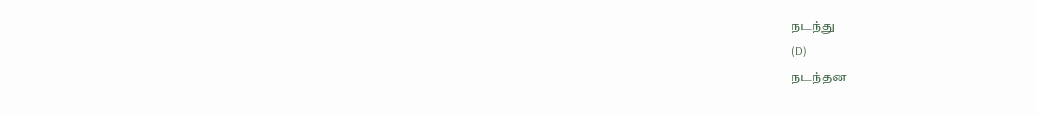நடந்து
(D)
நடந்தன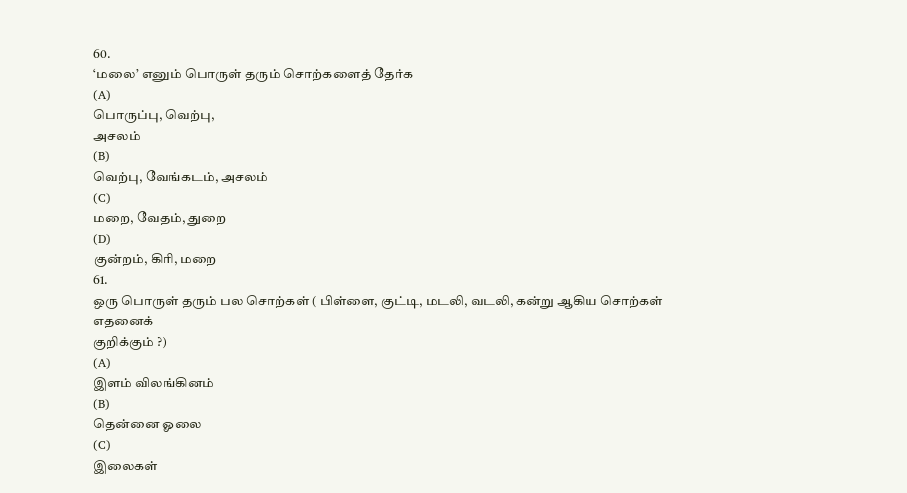60.
‘மலை’ எனும் பொருள் தரும் சொற்களைத் தேர்க
(A)
பொருப்பு, வெற்பு,
அசலம்
(B)
வெற்பு, வேங்கடம், அசலம்
(C)
மறை, வேதம், துறை
(D)
குன்றம், கிரி, மறை
61.
ஒரு பொருள் தரும் பல சொற்கள் ( பிள்ளை, குட்டி, மடலி, வடலி, கன்று ஆகிய சொற்கள் எதனைக்
குறிக்கும் ?)
(A)
இளம் விலங்கினம்
(B)
தென்னை ஓலை
(C)
இலைகள்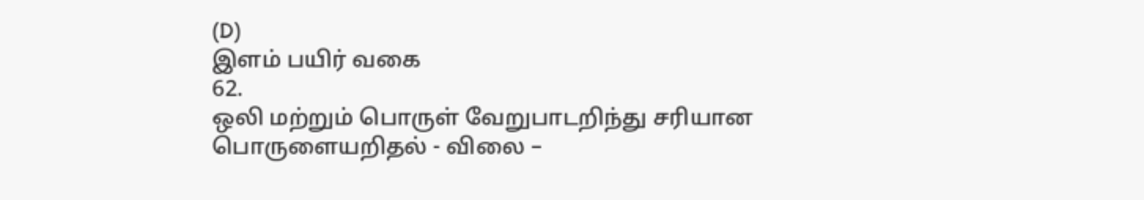(D)
இளம் பயிர் வகை
62.
ஒலி மற்றும் பொருள் வேறுபாடறிந்து சரியான பொருளையறிதல் - விலை –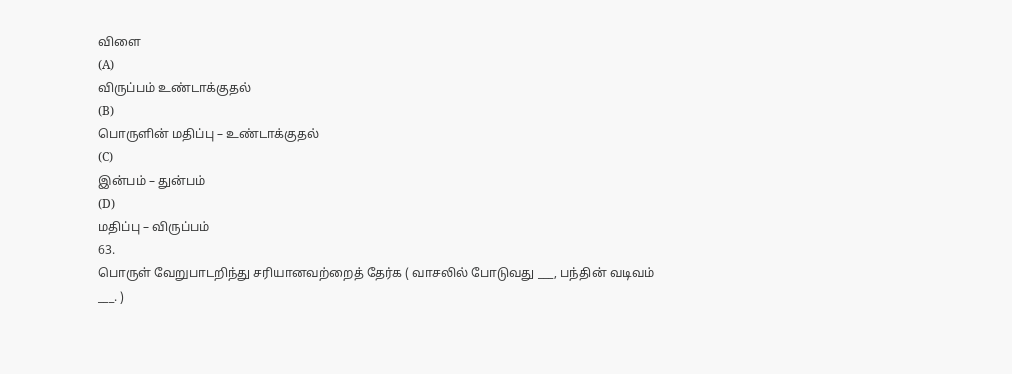விளை
(A)
விருப்பம் உண்டாக்குதல்
(B)
பொருளின் மதிப்பு – உண்டாக்குதல்
(C)
இன்பம் – துன்பம்
(D)
மதிப்பு – விருப்பம்
63.
பொருள் வேறுபாடறிந்து சரியானவற்றைத் தேர்க ( வாசலில் போடுவது ___, பந்தின் வடிவம்
___. )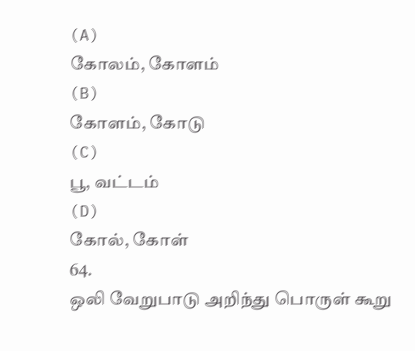(A)
கோலம், கோளம்
(B)
கோளம், கோடு
(C)
பூ, வட்டம்
(D)
கோல், கோள்
64.
ஒலி வேறுபாடு அறிந்து பொருள் கூறு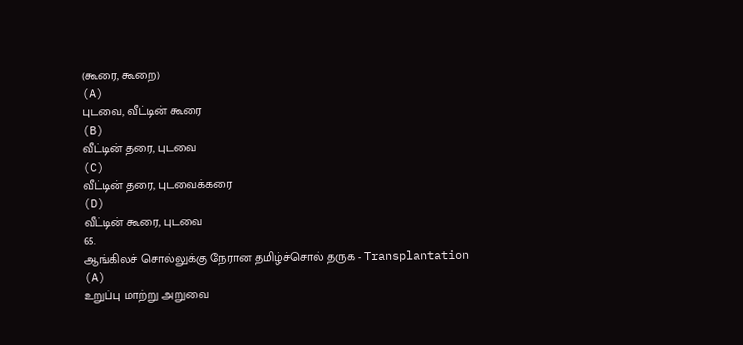(கூரை, கூறை)
(A)
புடவை, வீட்டின் கூரை
(B)
வீட்டின் தரை, புடவை
(C)
வீட்டின் தரை, புடவைக்கரை
(D)
வீட்டின் கூரை, புடவை
65.
ஆங்கிலச் சொல்லுக்கு நேரான தமிழ்ச்சொல் தருக - Transplantation
(A)
உறுப்பு மாற்று அறுவை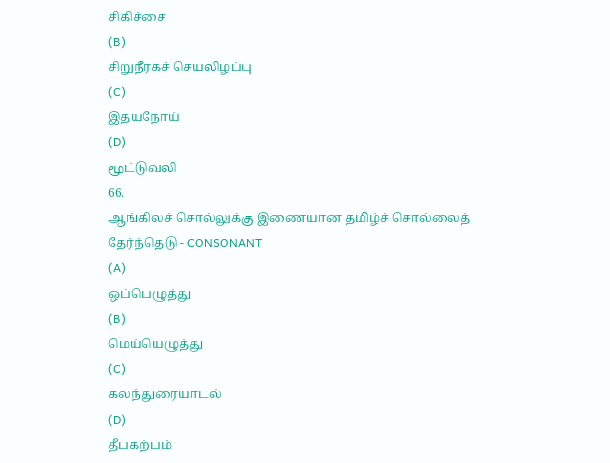சிகிச்சை
(B)
சிறுநீரகச் செயலிழப்பு
(C)
இதயநோய்
(D)
மூட்டுவலி
66.
ஆங்கிலச் சொல்லுக்கு இணையான தமிழ்ச் சொல்லைத் தேர்ந்தெடு - CONSONANT
(A)
ஒப்பெழுத்து
(B)
மெய்யெழுத்து
(C)
கலந்துரையாடல்
(D)
தீபகற்பம்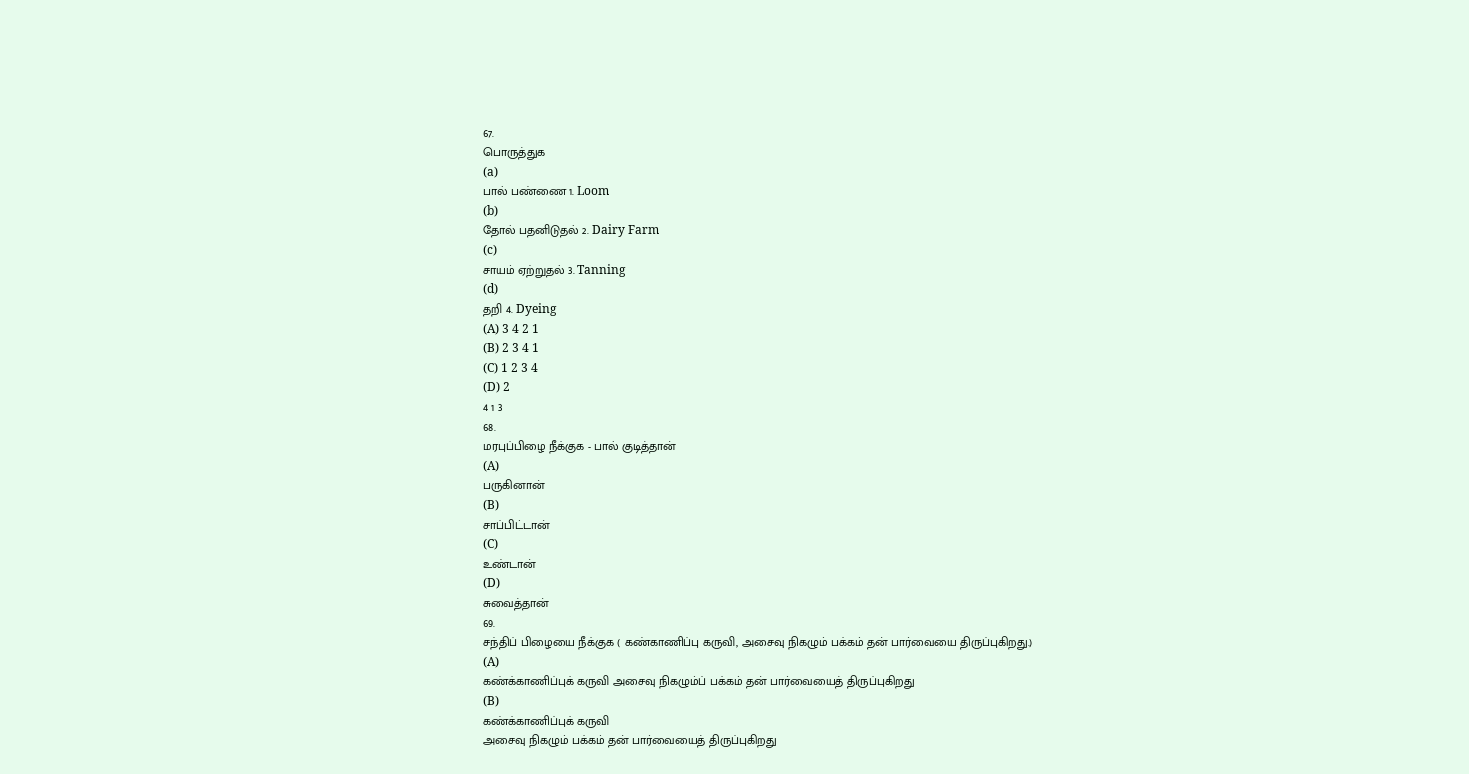67.
பொருத்துக
(a)
பால் பண்ணை 1. Loom
(b)
தோல் பதனிடுதல் 2. Dairy Farm
(c)
சாயம் ஏற்றுதல் 3. Tanning
(d)
தறி 4. Dyeing
(A) 3 4 2 1
(B) 2 3 4 1
(C) 1 2 3 4
(D) 2
4 1 3
68.
மரபுப்பிழை நீக்குக - பால் குடித்தான்
(A)
பருகினான்
(B)
சாப்பிட்டான்
(C)
உண்டான்
(D)
சுவைத்தான்
69.
சந்திப் பிழையை நீக்குக ( கண்காணிப்பு கருவி, அசைவு நிகழும் பக்கம் தன் பார்வையை திருப்புகிறது.)
(A)
கண்க்காணிப்புக் கருவி அசைவு நிகழும்ப் பக்கம் தன் பார்வையைத் திருப்புகிறது
(B)
கண்க்காணிப்புக் கருவி
அசைவு நிகழும் பக்கம் தன் பார்வையைத் திருப்புகிறது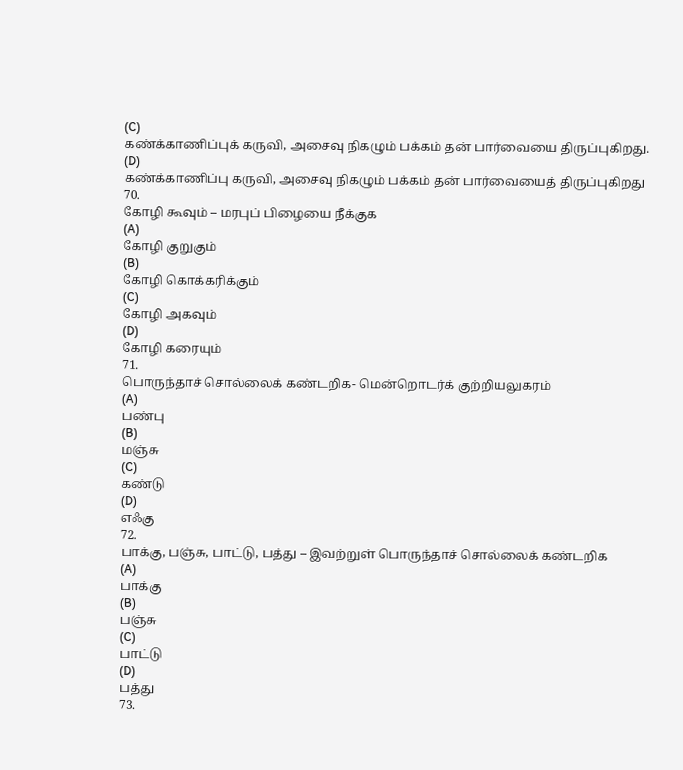(C)
கண்க்காணிப்புக் கருவி, அசைவு நிகழும் பக்கம் தன் பார்வையை திருப்புகிறது.
(D)
கண்க்காணிப்பு கருவி, அசைவு நிகழும் பக்கம் தன் பார்வையைத் திருப்புகிறது
70.
கோழி கூவும் – மரபுப் பிழையை நீக்குக
(A)
கோழி குறுகும்
(B)
கோழி கொக்கரிக்கும்
(C)
கோழி அகவும்
(D)
கோழி கரையும்
71.
பொருந்தாச் சொல்லைக் கண்டறிக- மென்றொடர்க் குற்றியலுகரம்
(A)
பண்பு
(B)
மஞ்சு
(C)
கண்டு
(D)
எஃகு
72.
பாக்கு, பஞ்சு, பாட்டு, பத்து – இவற்றுள் பொருந்தாச் சொல்லைக் கண்டறிக
(A)
பாக்கு
(B)
பஞ்சு
(C)
பாட்டு
(D)
பத்து
73.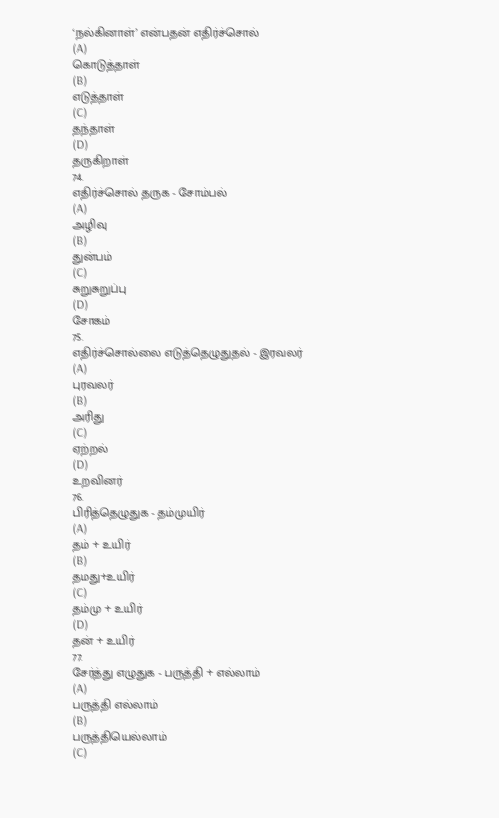‘நல்கினாள்’ என்பதன் எதிர்ச்சொல்
(A)
கொடுத்தாள்
(B)
எடுத்தாள்
(C)
தந்தாள்
(D)
தருகிறாள்
74.
எதிர்ச்சொல் தருக - சோம்பல்
(A)
அழிவு
(B)
துன்பம்
(C)
சுறுசுறுப்பு
(D)
சோகம்
75.
எதிர்ச்சொல்லை எடுத்தெழுதுதல் - இரவலர்
(A)
புரவலர்
(B)
அரிது
(C)
ஏற்றல்
(D)
உறவினர்
76.
பிரித்தெழுதுக - தம்முயிர்
(A)
தம் + உயிர்
(B)
தமது+உயிர்
(C)
தம்மு + உயிர்
(D)
தன் + உயிர்
77.
சேர்த்து எழுதுக - பருத்தி + எல்லாம்
(A)
பருத்தி எல்லாம்
(B)
பருத்தியெல்லாம்
(C)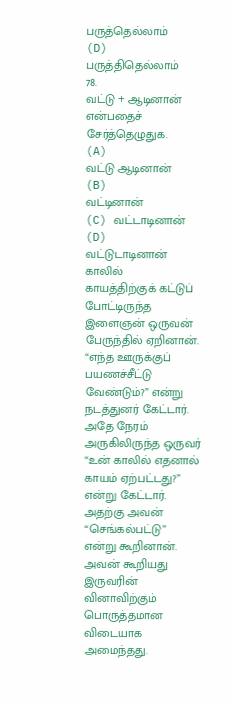பருத்தெல்லாம்
(D)
பருத்திதெல்லாம்
78.
வட்டு + ஆடினான் என்பதைச் சேர்த்தெழுதுக.
(A)
வட்டு ஆடினான்
(B)
வட்டினான்
(C) வட்டாடினான்
(D)
வட்டுடாடினான்
காலில்
காயத்திற்குக் கட்டுப் போட்டிருந்த இளைஞன் ஒருவன் பேருந்தில் ஏறினான். “எந்த ஊருக்குப்
பயணச்சீட்டு வேண்டும்?” என்று நடத்துனர் கேட்டார். அதே நேரம் அருகிலிருந்த ஒருவர்
“உன் காலில் எதனால் காயம் ஏற்பட்டது?” என்று கேட்டார். அதற்கு அவன் “செங்கல்பட்டு”
என்று கூறினான். அவன் கூறியது இருவரின் வினாவிற்கும் பொருத்தமான விடையாக அமைந்தது.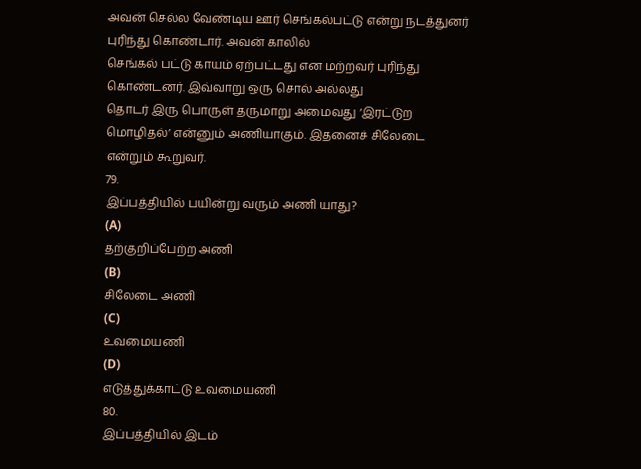அவன் செல்ல வேண்டிய ஊர் செங்கல்பட்டு என்று நடத்துனர் புரிந்து கொண்டார். அவன் காலில்
செங்கல் பட்டு காயம் ஏற்பட்டது என மற்றவர் புரிந்து கொண்டனர். இவ்வாறு ஒரு சொல் அல்லது
தொடர் இரு பொருள் தருமாறு அமைவது ‘இரட்டுற மொழிதல்’ என்னும் அணியாகும். இதனைச் சிலேடை
என்றும் கூறுவர்.
79.
இப்பத்தியில் பயின்று வரும் அணி யாது?
(A)
தற்குறிப்பேற்ற அணி
(B)
சிலேடை அணி
(C)
உவமையணி
(D)
எடுத்துக்காட்டு உவமையணி
80.
இப்பத்தியில் இடம்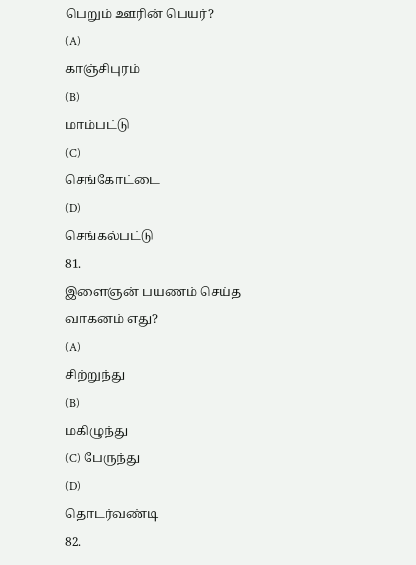பெறும் ஊரின் பெயர்?
(A)
காஞ்சிபுரம்
(B)
மாம்பட்டு
(C)
செங்கோட்டை
(D)
செங்கல்பட்டு
81.
இளைஞன் பயணம் செய்த வாகனம் எது?
(A)
சிற்றுந்து
(B)
மகிழுந்து
(C) பேருந்து
(D)
தொடர்வண்டி
82.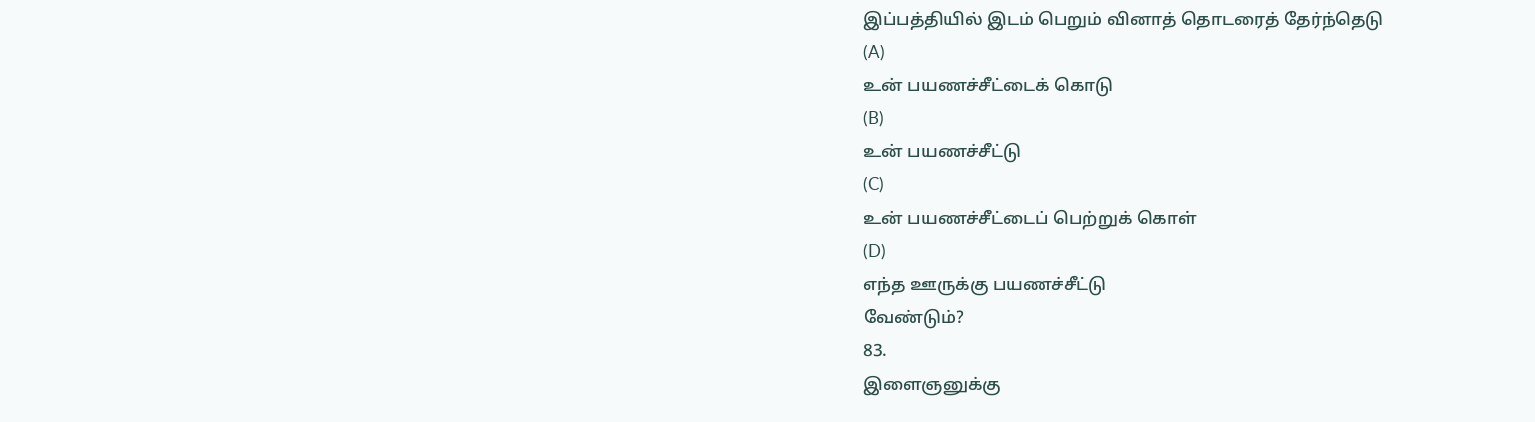இப்பத்தியில் இடம் பெறும் வினாத் தொடரைத் தேர்ந்தெடு
(A)
உன் பயணச்சீட்டைக் கொடு
(B)
உன் பயணச்சீட்டு
(C)
உன் பயணச்சீட்டைப் பெற்றுக் கொள்
(D)
எந்த ஊருக்கு பயணச்சீட்டு
வேண்டும்?
83.
இளைஞனுக்கு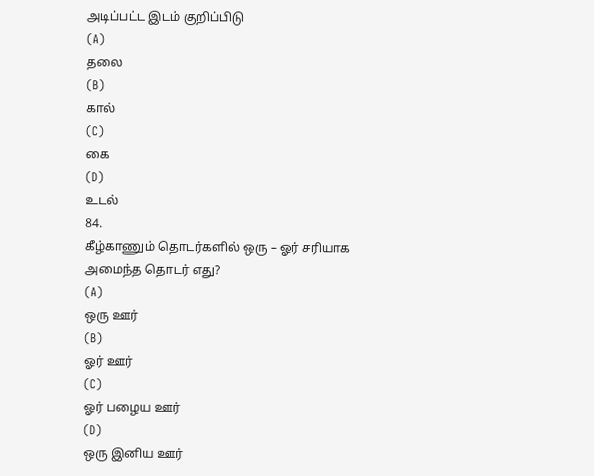அடிப்பட்ட இடம் குறிப்பிடு
(A)
தலை
(B)
கால்
(C)
கை
(D)
உடல்
84.
கீழ்காணும் தொடர்களில் ஒரு – ஓர் சரியாக அமைந்த தொடர் எது?
(A)
ஒரு ஊர்
(B)
ஓர் ஊர்
(C)
ஓர் பழைய ஊர்
(D)
ஒரு இனிய ஊர்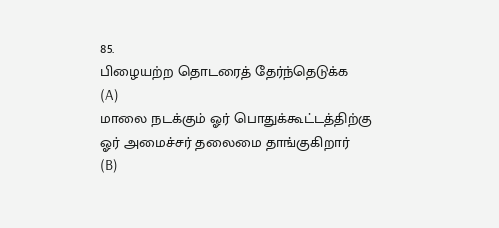85.
பிழையற்ற தொடரைத் தேர்ந்தெடுக்க
(A)
மாலை நடக்கும் ஓர் பொதுக்கூட்டத்திற்கு ஓர் அமைச்சர் தலைமை தாங்குகிறார்
(B)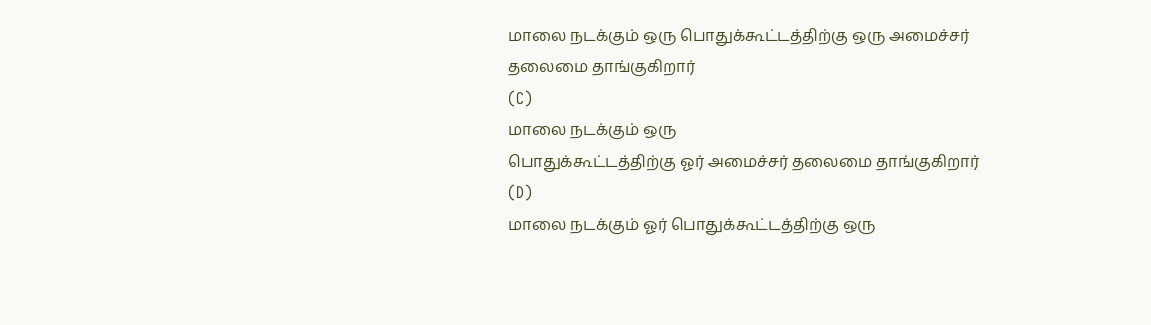மாலை நடக்கும் ஒரு பொதுக்கூட்டத்திற்கு ஒரு அமைச்சர் தலைமை தாங்குகிறார்
(C)
மாலை நடக்கும் ஒரு
பொதுக்கூட்டத்திற்கு ஓர் அமைச்சர் தலைமை தாங்குகிறார்
(D)
மாலை நடக்கும் ஓர் பொதுக்கூட்டத்திற்கு ஒரு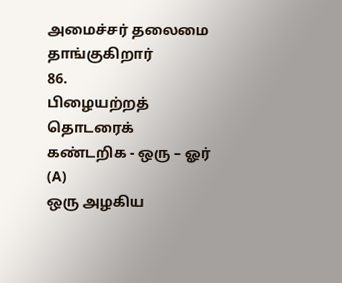அமைச்சர் தலைமை தாங்குகிறார்
86.
பிழையற்றத் தொடரைக் கண்டறிக - ஒரு – ஓர்
(A)
ஒரு அழகிய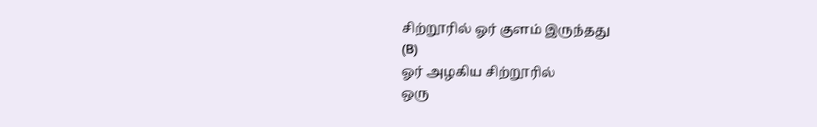சிற்றூரில் ஓர் குளம் இருந்தது
(B)
ஓர் அழகிய சிற்றூரில்
ஒரு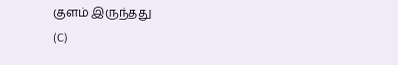குளம் இருந்தது
(C)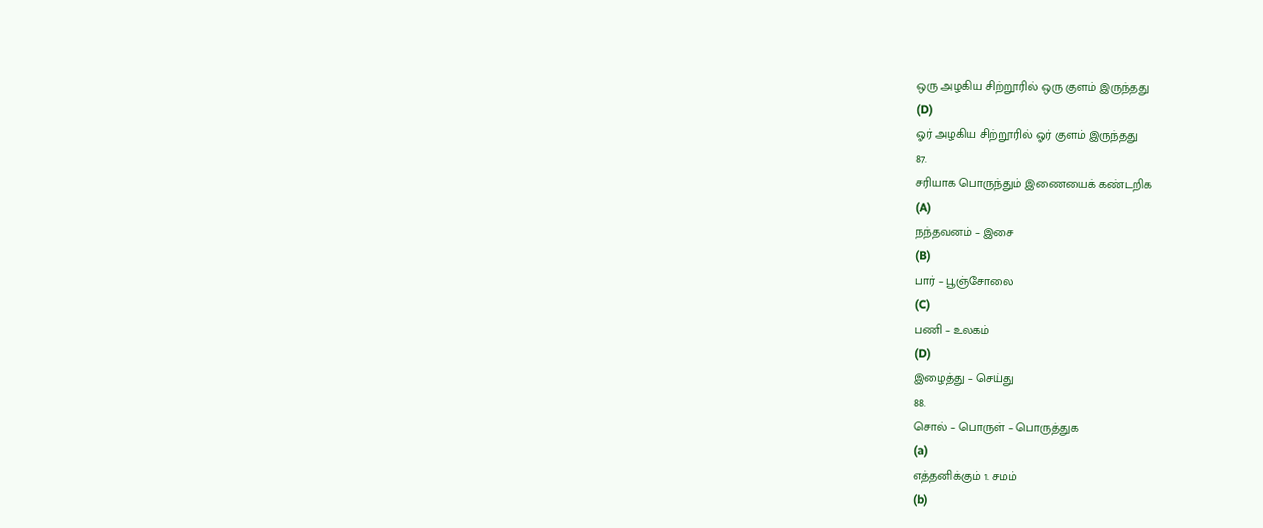ஒரு அழகிய சிற்றூரில் ஒரு குளம் இருந்தது
(D)
ஓர் அழகிய சிற்றூரில் ஓர் குளம் இருந்தது
87.
சரியாக பொருந்தும் இணையைக் கண்டறிக
(A)
நந்தவனம் – இசை
(B)
பார் – பூஞ்சோலை
(C)
பணி – உலகம்
(D)
இழைத்து – செய்து
88.
சொல் – பொருள் – பொருத்துக
(a)
எத்தனிக்கும் 1. சமம்
(b)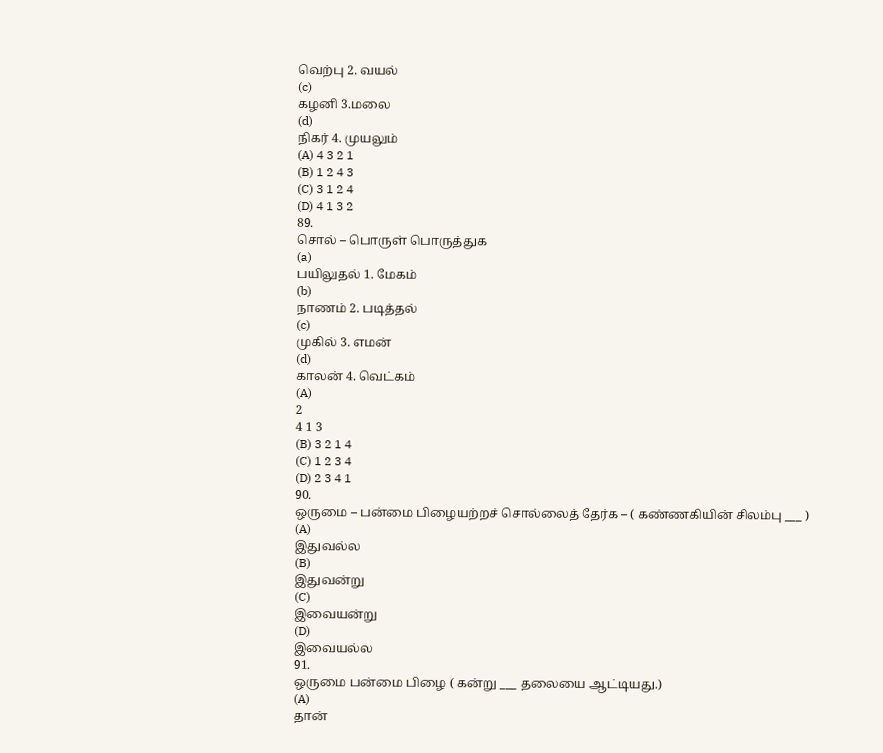வெற்பு 2. வயல்
(c)
கழனி 3.மலை
(d)
நிகர் 4. முயலும்
(A) 4 3 2 1
(B) 1 2 4 3
(C) 3 1 2 4
(D) 4 1 3 2
89.
சொல் – பொருள் பொருத்துக
(a)
பயிலுதல் 1. மேகம்
(b)
நாணம் 2. படித்தல்
(c)
முகில் 3. எமன்
(d)
காலன் 4. வெட்கம்
(A)
2
4 1 3
(B) 3 2 1 4
(C) 1 2 3 4
(D) 2 3 4 1
90.
ஒருமை – பன்மை பிழையற்றச் சொல்லைத் தேர்க – ( கண்ணகியின் சிலம்பு ___ )
(A)
இதுவல்ல
(B)
இதுவன்று
(C)
இவையன்று
(D)
இவையல்ல
91.
ஒருமை பன்மை பிழை ( கன்று ___ தலையை ஆட்டியது.)
(A)
தான்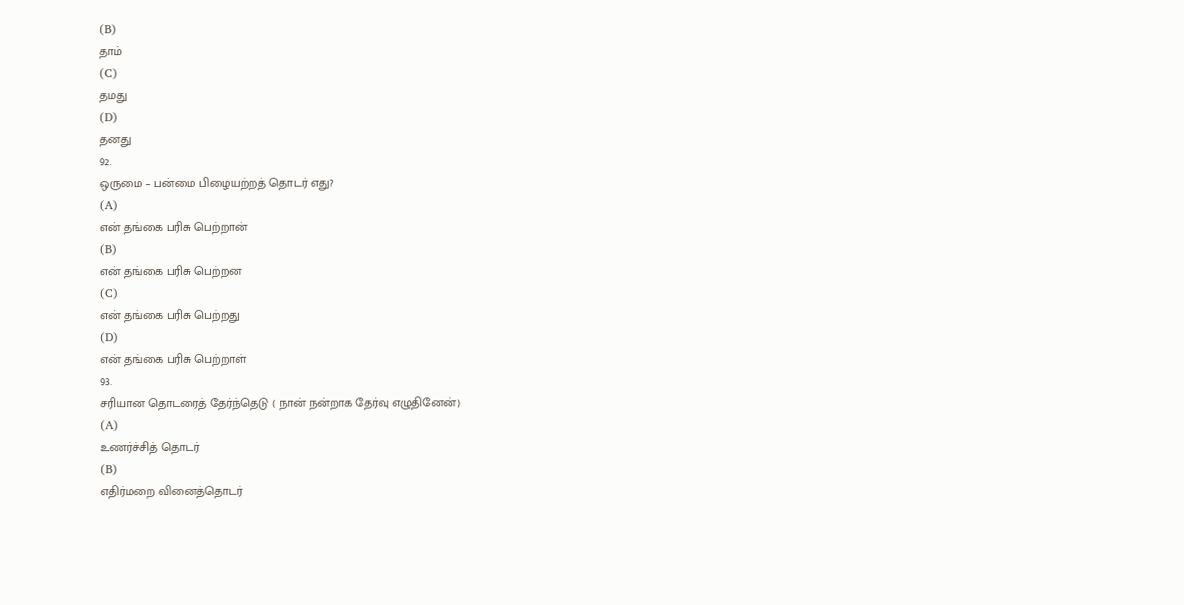(B)
தாம்
(C)
தமது
(D)
தனது
92.
ஒருமை – பன்மை பிழையற்றத் தொடர் எது?
(A)
என் தங்கை பரிசு பெற்றான்
(B)
என் தங்கை பரிசு பெற்றன
(C)
என் தங்கை பரிசு பெற்றது
(D)
என் தங்கை பரிசு பெற்றாள்
93.
சரியான தொடரைத் தேர்ந்தெடு ( நான் நன்றாக தேர்வு எழுதினேன்)
(A)
உணர்ச்சித் தொடர்
(B)
எதிர்மறை வினைத்தொடர்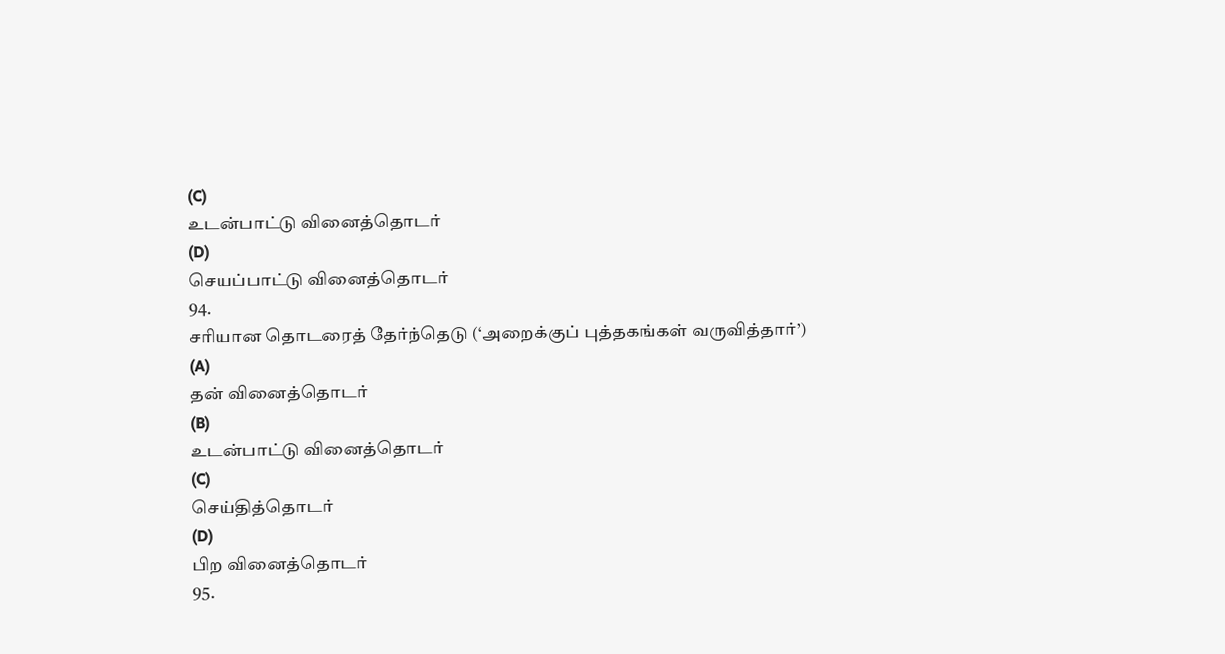(C)
உடன்பாட்டு வினைத்தொடர்
(D)
செயப்பாட்டு வினைத்தொடர்
94.
சரியான தொடரைத் தேர்ந்தெடு (‘அறைக்குப் புத்தகங்கள் வருவித்தார்’)
(A)
தன் வினைத்தொடர்
(B)
உடன்பாட்டு வினைத்தொடர்
(C)
செய்தித்தொடர்
(D)
பிற வினைத்தொடர்
95.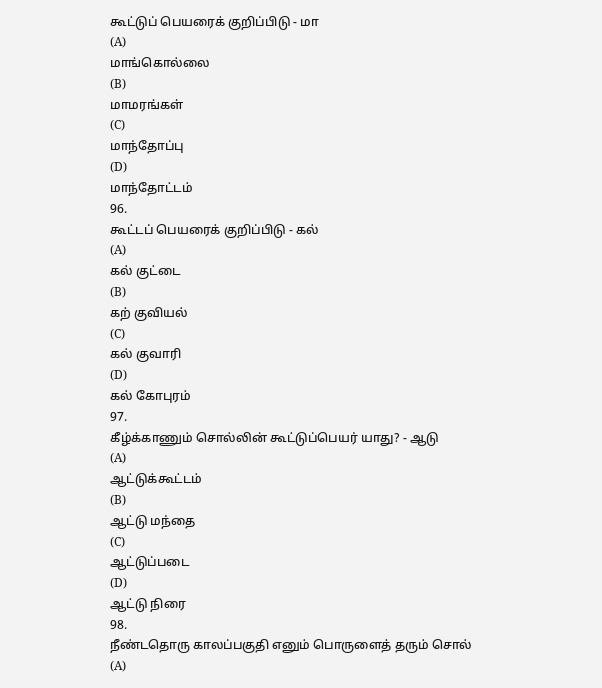கூட்டுப் பெயரைக் குறிப்பிடு - மா
(A)
மாங்கொல்லை
(B)
மாமரங்கள்
(C)
மாந்தோப்பு
(D)
மாந்தோட்டம்
96.
கூட்டப் பெயரைக் குறிப்பிடு - கல்
(A)
கல் குட்டை
(B)
கற் குவியல்
(C)
கல் குவாரி
(D)
கல் கோபுரம்
97.
கீழ்க்காணும் சொல்லின் கூட்டுப்பெயர் யாது? - ஆடு
(A)
ஆட்டுக்கூட்டம்
(B)
ஆட்டு மந்தை
(C)
ஆட்டுப்படை
(D)
ஆட்டு நிரை
98.
நீண்டதொரு காலப்பகுதி எனும் பொருளைத் தரும் சொல்
(A)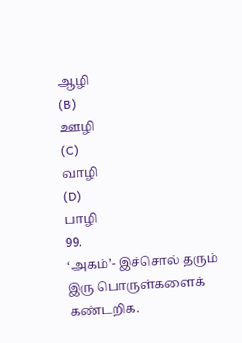ஆழி
(B)
ஊழி
(C)
வாழி
(D)
பாழி
99.
‘அகம்’- இச்சொல் தரும் இரு பொருள்களைக் கண்டறிக.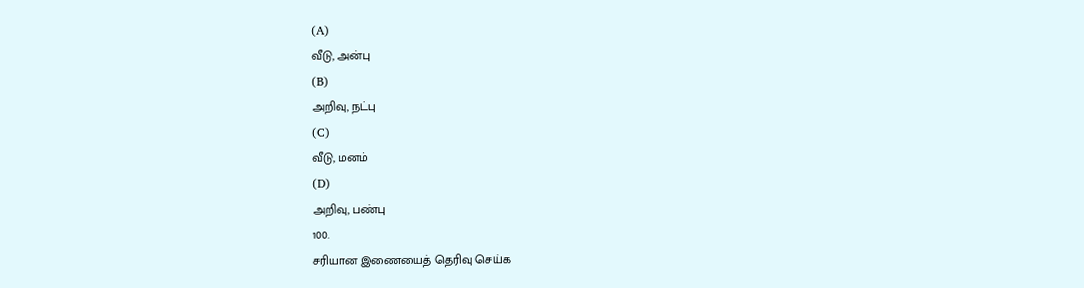(A)
வீடு, அன்பு
(B)
அறிவு, நட்பு
(C)
வீடு, மனம்
(D)
அறிவு, பண்பு
100.
சரியான இணையைத் தெரிவு செய்க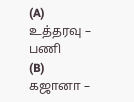(A)
உத்தரவு – பணி
(B)
கஜானா –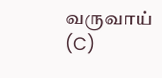வருவாய்
(C)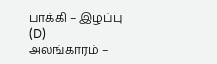பாக்கி – இழப்பு
(D)
அலங்காரம் –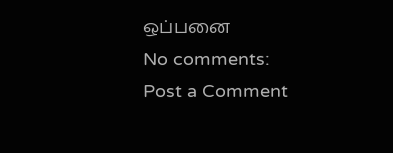ஒப்பனை
No comments:
Post a Comment